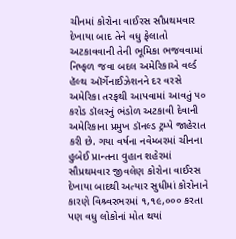ચીનમાં કોરોના વાઈરસ સૌપ્રથમવાર દેખાયા બાદ તેને વધુ ફેલાતો અટકાવવાની તેની ભૂમિકા ભજવવામાં નિષ્ફળ જવા બદલ અમેરિકાએ વર્લ્ડ હૅલ્થ ઑર્ગેનાઈઝેશનને દર વરસે અમેરિકા તરફથી આપવામાં આવતું ૫૦ કરોડ ડૉલરનું ભંડોળ અટકાવી દેવાની અમેરિકાના પ્રમુખ ડૉનલ્ડ ટ્રમ્પે જાહેરાત કરી છે. ગયા વર્ષના નવેમ્બરમાં ચીનના હુબેઈ પ્રાન્તના વુહાન શહેરમાં સૌપ્રથમવાર જીવલેણ કોરોના વાઈરસ દેખાયા બાદથી અત્યાર સુધીમાં કોરોનાને કારણે વિશ્ર્વરભરમાં ૧,૧૯,૦૦૦ કરતા પણ વધુ લોકોનાં મોત થયાં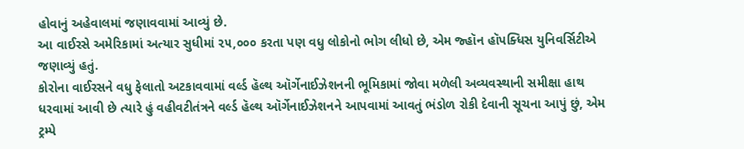હોવાનું અહેવાલમાં જણાવવામાં આવ્યું છે.
આ વાઈરસે અમેરિકામાં અત્યાર સુધીમાં ૨૫,૦૦૦ કરતા પણ વધુ લોકોનો ભોગ લીધો છે, એમ જ્હૉન હૉપક્ધિસ યુનિવર્સિટીએ જણાવ્યું હતું.
કોરોના વાઈરસને વધુ ફેલાતો અટકાવવામાં વર્લ્ડ હૅલ્થ ઑર્ગેનાઈઝેશનની ભૂમિકામાં જોવા મળેલી અવ્યવસ્થાની સમીક્ષા હાથ ધરવામાં આવી છે ત્યારે હું વહીવટીતંત્રને વર્લ્ડ હૅલ્થ ઑર્ગેનાઈઝેશનને આપવામાં આવતું ભંડોળ રોકી દેવાની સૂચના આપું છું, એમ ટ્રમ્પે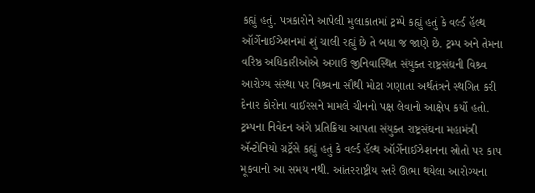કહ્યું હતું. પત્રકારોને આપેલી મુલાકાતમાં ટ્રમ્પે કહ્યું હતું કે વર્લ્ડ હૅલ્થ ઑર્ગેનાઈઝેશનમાં શું ચાલી રહ્યું છે તે બધા જ જાણે છે. ટ્રમ્પ અને તેમના વરિષ્ઠ અધિકારીઓએ અગાઉ જીનિવાસ્થિત સંયુક્ત રાષ્ટ્રસંઘની વિશ્ર્વ આરોગ્ય સંસ્થા પર વિશ્ર્વના સૌથી મોટા ગણાતા અર્થતંત્રને સ્થગિત કરી દેનાર કોરોના વાઈરસને મામલે ચીનનો પક્ષ લેવાનો આક્ષેપ કર્યો હતો. ટ્રમ્પના નિવેદન અંગે પ્રતિક્રિયા આપતા સંયુક્ત રાષ્ટ્રસંઘના મહામંત્રી ઍન્ટોનિયો ગ્રટ્રૅસે કહ્યું હતું કે વર્લ્ડ હૅલ્થ ઑર્ગેનાઈઝેશનના સ્રોતો પર કાપ મૂકવાનો આ સમય નથી. આંતરરાષ્ટ્રીય સ્તરે ઊભા થયેલા આરોગ્યના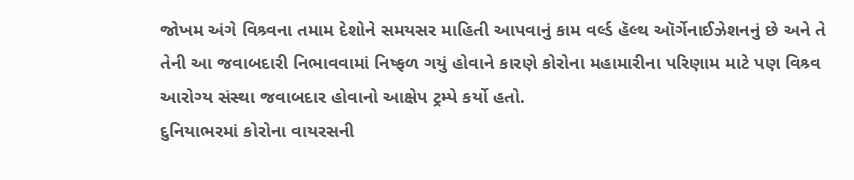જોખમ અંગે વિશ્ર્વના તમામ દેશોને સમયસર માહિતી આપવાનું કામ વર્લ્ડ હૅલ્થ ઑર્ગેનાઈઝેશનનું છે અને તે તેની આ જવાબદારી નિભાવવામાં નિષ્ફળ ગયું હોવાને કારણે કોરોના મહામારીના પરિણામ માટે પણ વિશ્ર્વ આરોગ્ય સંસ્થા જવાબદાર હોવાનો આક્ષેપ ટ્રમ્પે કર્યો હતો.
દુનિયાભરમાં કોરોના વાયરસની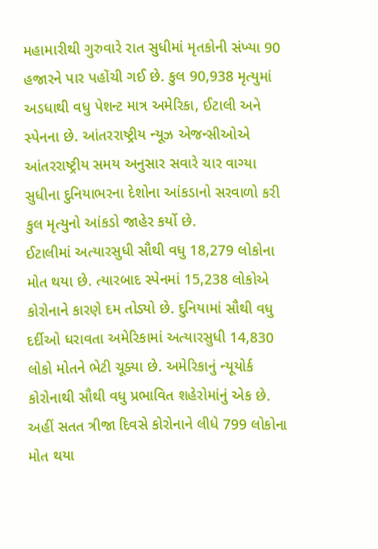મહામારીથી ગુરુવારે રાત સુધીમાં મૃતકોની સંખ્યા 90 હજારને પાર પહોંચી ગઈ છે. કુલ 90,938 મૃત્યુમાં અડધાથી વધુ પેશન્ટ માત્ર અમેરિકા, ઈટાલી અને સ્પેનના છે. આંતરરાષ્ટ્રીય ન્યૂઝ એજન્સીઓએ આંતરરાષ્ટ્રીય સમય અનુસાર સવારે ચાર વાગ્યા સુધીના દુનિયાભરના દેશોના આંકડાનો સરવાળો કરી કુલ મૃત્યુનો આંકડો જાહેર કર્યો છે.
ઈટાલીમાં અત્યારસુધી સૌથી વધુ 18,279 લોકોના મોત થયા છે. ત્યારબાદ સ્પેનમાં 15,238 લોકોએ કોરોનાને કારણે દમ તોડ્યો છે. દુનિયામાં સૌથી વધુ દર્દીઓ ધરાવતા અમેરિકામાં અત્યારસુધી 14,830 લોકો મોતને ભેટી ચૂક્યા છે. અમેરિકાનું ન્યૂયોર્ક કોરોનાથી સૌથી વધુ પ્રભાવિત શહેરોમાંનું એક છે. અહીં સતત ત્રીજા દિવસે કોરોનાને લીધે 799 લોકોના મોત થયા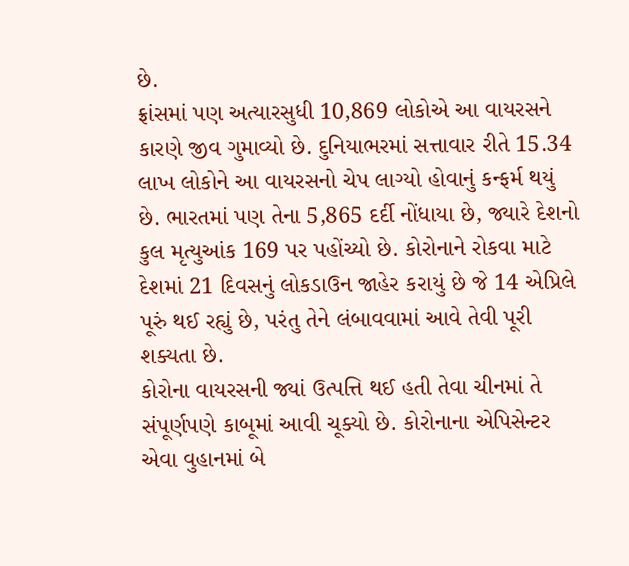છે.
ફ્રાંસમાં પણ અત્યારસુધી 10,869 લોકોએ આ વાયરસને કારણે જીવ ગુમાવ્યો છે. દુનિયાભરમાં સત્તાવાર રીતે 15.34 લાખ લોકોને આ વાયરસનો ચેપ લાગ્યો હોવાનું કન્ફર્મ થયું છે. ભારતમાં પણ તેના 5,865 દર્દી નોંધાયા છે, જ્યારે દેશનો કુલ મૃત્યુઆંક 169 પર પહોંચ્યો છે. કોરોનાને રોકવા માટે દેશમાં 21 દિવસનું લોકડાઉન જાહેર કરાયું છે જે 14 એપ્રિલે પૂરું થઈ રહ્યું છે, પરંતુ તેને લંબાવવામાં આવે તેવી પૂરી શક્યતા છે.
કોરોના વાયરસની જ્યાં ઉત્પત્તિ થઈ હતી તેવા ચીનમાં તે સંપૂર્ણપણે કાબૂમાં આવી ચૂક્યો છે. કોરોનાના એપિસેન્ટર એવા વુહાનમાં બે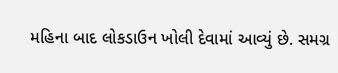મહિના બાદ લોકડાઉન ખોલી દેવામાં આવ્યું છે. સમગ્ર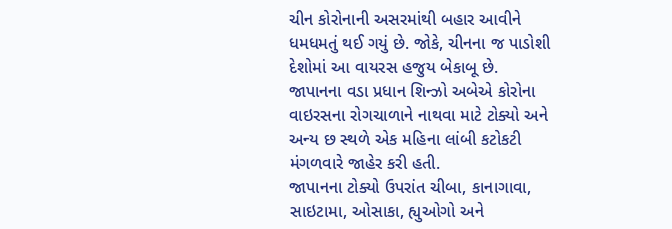ચીન કોરોનાની અસરમાંથી બહાર આવીને ધમધમતું થઈ ગયું છે. જોકે, ચીનના જ પાડોશી દેશોમાં આ વાયરસ હજુય બેકાબૂ છે.
જાપાનના વડા પ્રધાન શિન્ઝો અબેએ કોરોના વાઇરસના રોગચાળાને નાથવા માટે ટોક્યો અને અન્ય છ સ્થળે એક મહિના લાંબી કટોકટી મંગળવારે જાહેર કરી હતી.
જાપાનના ટોક્યો ઉપરાંત ચીબા, કાનાગાવા, સાઇટામા, ઓસાકા, હ્યુઓગો અને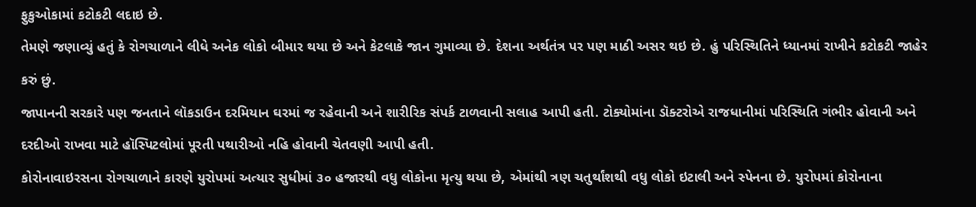ફુકુઓકામાં કટોકટી લદાઇ છે.
તેમણે જણાવ્યું હતું કે રોગચાળાને લીધે અનેક લોકો બીમાર થયા છે અને કેટલાકે જાન ગુમાવ્યા છે. દેશના અર્થતંત્ર પર પણ માઠી અસર થઇ છે. હું પરિસ્થિતિને ધ્યાનમાં રાખીને કટોકટી જાહેર કરું છું.
જાપાનની સરકારે પણ જનતાને લૉકડાઉન દરમિયાન ઘરમાં જ રહેવાની અને શારીરિક સંપર્ક ટાળવાની સલાહ આપી હતી. ટોક્યોમાંના ડૉક્ટરોએ રાજધાનીમાં પરિસ્થિતિ ગંભીર હોવાની અને દરદીઓ રાખવા માટે હૉસ્પિટલોમાં પૂરતી પથારીઓ નહિ હોવાની ચેતવણી આપી હતી.
કોરોનાવાઇરસના રોગચાળાને કારણે યુરોપમાં અત્યાર સુધીમાં ૩૦ હજારથી વધુ લોકોના મૃત્યુ થયા છે, એમાંથી ત્રણ ચતુર્થાંશથી વધુ લોકો ઇટાલી અને સ્પેનના છે. યુરોપમાં કોરોનાના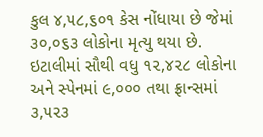કુલ ૪,૫૮,૬૦૧ કેસ નોંધાયા છે જેમાં ૩૦,૦૬૩ લોકોના મૃત્યુ થયા છે. ઇટાલીમાં સૌથી વધુ ૧૨,૪૨૮ લોકોના અને સ્પેનમાં ૯,૦૦૦ તથા ફ્રાન્સમાં ૩,૫૨૩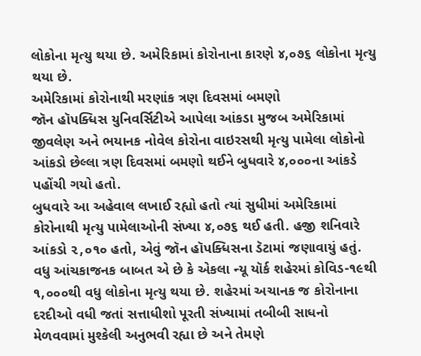લોકોના મૃત્યુ થયા છે. અમેરિકામાં કોરોનાના કારણે ૪,૦૭૬ લોકોના મૃત્યુ થયા છે.
અમેરિકામાં કોરોનાથી મરણાંક ત્રણ દિવસમાં બમણો
જૉન હૉપક્ધિસ યુનિવર્સિટીએ આપેલા આંકડા મુજબ અમેરિકામાં જીવલેણ અને ભયાનક નોવેલ કોરોના વાઇરસથી મૃત્યુ પામેલા લોકોનો આંકડો છેલ્લા ત્રણ દિવસમાં બમણો થઈને બુધવારે ૪,૦૦૦ના આંકડે પહોંચી ગયો હતો.
બુધવારે આ અહેવાલ લખાઈ રહ્યો હતો ત્યાં સુધીમાં અમેરિકામાં કોરોનાથી મૃત્યુ પામેલાઓની સંખ્યા ૪,૦૭૬ થઈ હતી. હજી શનિવારે આંકડો ૨,૦૧૦ હતો, એવું જૉન હૉપક્ધિસના ડૅટામાં જણાવાયું હતું.
વધુ આંચકાજનક બાબત એ છે કે એકલા ન્યૂ યૉર્ક શહેરમાં કોવિડ-૧૯થી ૧,૦૦૦થી વધુ લોકોના મૃત્યુ થયા છે. શહેરમાં અચાનક જ કોરોનાના દરદીઓ વધી જતાં સત્તાધીશો પૂરતી સંખ્યામાં તબીબી સાધનો મેળવવામાં મુશ્કેલી અનુભવી રહ્યા છે અને તેમણે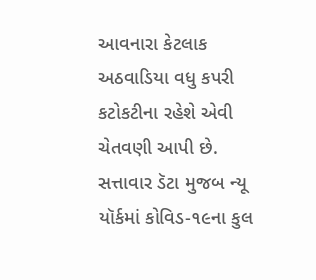આવનારા કેટલાક અઠવાડિયા વધુ કપરી કટોકટીના રહેશે એવી ચેતવણી આપી છે.
સત્તાવાર ડૅટા મુજબ ન્યૂ યૉર્કમાં કોવિડ-૧૯ના કુલ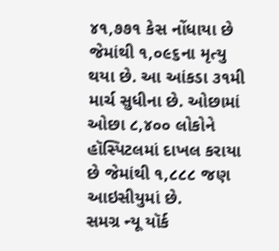૪૧,૭૭૧ કેસ નોંધાયા છે જેમાંથી ૧,૦૯૬ના મૃત્યુ થયા છે. આ આંકડા ૩૧મી માર્ચ સુધીના છે. ઓછામાં ઓછા ૮,૪૦૦ લોકોને હૉસ્પિટલમાં દાખલ કરાયા છે જેમાંથી ૧,૮૮૮ જણ આઇસીયુમાં છે.
સમગ્ર ન્યૂ યૉર્ક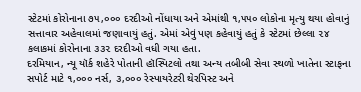સ્ટેટમાં કોરોનાના ૭૫,૦૦૦ દરદીઓ નોંધાયા અને એમાંથી ૧,૫૫૦ લોકોના મૃત્યુ થયા હોવાનું સત્તાવાર અહેવાલમાં જણાવાયું હતું. એમાં એવું પણ કહેવાયું હતું કે સ્ટેટમાં છેલ્લા ૨૪ કલાકમાં કોરોનાના ૩૩૨ દરદીઓ વધી ગયા હતા.
દરમિયાન, ન્યૂ યૉર્ક શહેરે પોતાની હૉસ્પિટલો તથા અન્ય તબીબી સેવા સ્થળો ખાતેના સ્ટાફના સપોર્ટ માટે ૧,૦૦૦ નર્સ, ૩,૦૦૦ રેસ્પાયરેટરી થેરપિસ્ટ અને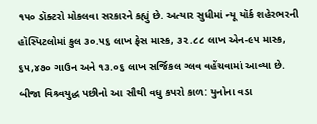૧૫૦ ડૉક્ટરો મોકલવા સરકારને કહ્યું છે. અત્યાર સુધીમાં ન્યૂ યૉર્ક શહેરભરની હૉસ્પિટલોમાં કુલ ૩૦.૫૬ લાખ ફેસ માસ્ક, ૩૨.૮૮ લાખ એન-૯૫ માસ્ક, ૬૫,૪૭૦ ગાઉન અને ૧૩.૦૬ લાખ સર્જિકલ ગ્લવ વહેંચવામાં આવ્યા છે.
બીજા વિશ્ર્વયુદ્ધ પછીનો આ સૌથી વધુ કપરો કાળ: યુનોના વડા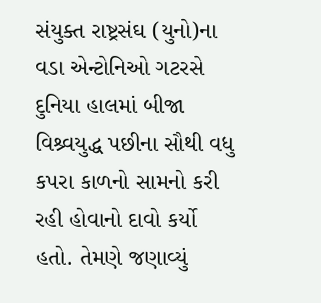સંયુક્ત રાષ્ટ્રસંઘ (યુનો)ના વડા એન્ટોનિઓ ગટરસે દુનિયા હાલમાં બીજા વિશ્ર્વયુદ્ધ પછીના સૌથી વધુ કપરા કાળનો સામનો કરી રહી હોવાનો દાવો કર્યો હતો. તેમણે જણાવ્યું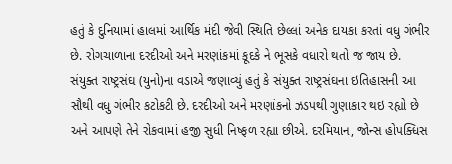હતું કે દુનિયામાં હાલમાં આર્થિક મંદી જેવી સ્થિતિ છેલ્લાં અનેક દાયકા કરતાં વધુ ગંભીર છે. રોગચાળાના દરદીઓ અને મરણાંકમાં કૂદકે ને ભૂસકે વધારો થતો જ જાય છે.
સંયુક્ત રાષ્ટ્રસંઘ (યુનો)ના વડાએ જણાવ્યું હતું કે સંયુક્ત રાષ્ટ્રસંઘના ઇતિહાસની આ સૌથી વધુ ગંભીર કટોકટી છે. દરદીઓ અને મરણાંકનો ઝડપથી ગુણાકાર થઇ રહ્યો છે અને આપણે તેને રોકવામાં હજી સુધી નિષ્ફળ રહ્યા છીએ. દરમિયાન, જોન્સ હોપક્ધિસ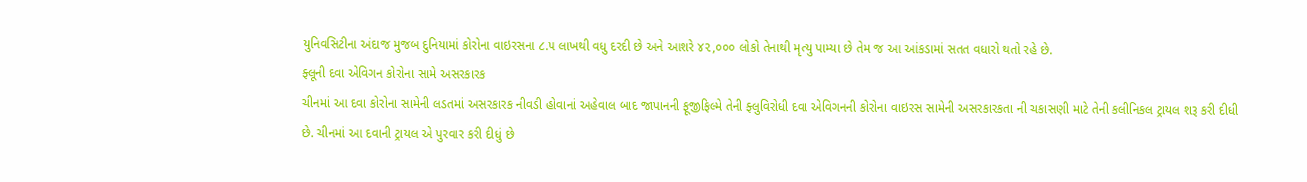યુનિવસિટીના અંદાજ મુજબ દુનિયામાં કોરોના વાઇરસના ૮.૫ લાખથી વધુ દરદી છે અને આશરે ૪૨,૦૦૦ લોકો તેનાથી મૃત્યુ પામ્યા છે તેમ જ આ આંકડામાં સતત વધારો થતો રહે છે.
ફ્લૂની દવા એવિગન કોરોના સામે અસરકારક
ચીનમાં આ દવા કોરોના સામેની લડતમાં અસરકારક નીવડી હોવાનાં અહેવાલ બાદ જાપાનની ફૂજીફિલ્મે તેની ફ્લુવિરોધી દવા એવિગનની કોરોના વાઇરસ સામેની અસરકારકતા ની ચકાસણી માટે તેની કલીનિકલ ટ્રાયલ શરૂ કરી દીધી છે. ચીનમાં આ દવાની ટ્રાયલ એ પુરવાર કરી દીધું છે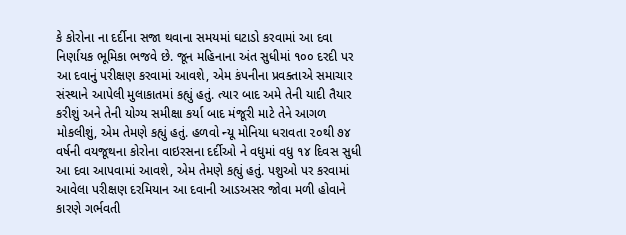કે કોરોના ના દર્દીના સજા થવાના સમયમાં ઘટાડો કરવામાં આ દવા નિર્ણાયક ભૂમિકા ભજવે છે. જૂન મહિનાના અંત સુધીમાં ૧૦૦ દરદી પર આ દવાનું પરીક્ષણ કરવામાં આવશે, એમ કંપનીના પ્રવક્તાએ સમાચાર સંસ્થાને આપેલી મુલાકાતમાં કહ્યું હતું. ત્યાર બાદ અમે તેની યાદી તૈયાર કરીશું અને તેની યોગ્ય સમીક્ષા કર્યા બાદ મંજૂરી માટે તેને આગળ મોકલીશું, એમ તેમણે કહ્યું હતું. હળવો ન્યૂ મોનિયા ધરાવતા ૨૦થી ૭૪ વર્ષની વયજૂથના કોરોના વાઇરસના દર્દીઓ ને વધુમાં વધુ ૧૪ દિવસ સુધી આ દવા આપવામાં આવશે, એમ તેમણે કહ્યું હતું. પશુઓ પર કરવામાં આવેલા પરીક્ષણ દરમિયાન આ દવાની આડઅસર જોવા મળી હોવાને કારણે ગર્ભવતી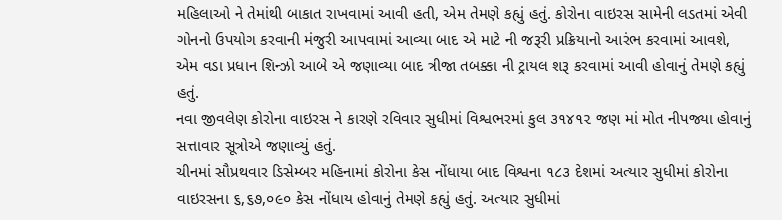મહિલાઓ ને તેમાંથી બાકાત રાખવામાં આવી હતી, એમ તેમણે કહ્યું હતું. કોરોના વાઇરસ સામેની લડતમાં એવી ગોનનો ઉપયોગ કરવાની મંજુરી આપવામાં આવ્યા બાદ એ માટે ની જરૂરી પ્રક્રિયાનો આરંભ કરવામાં આવશે, એમ વડા પ્રધાન શિન્ઝો આબે એ જણાવ્યા બાદ ત્રીજા તબક્કા ની ટ્રાયલ શરૂ કરવામાં આવી હોવાનું તેમણે કહ્યું હતું.
નવા જીવલેણ કોરોના વાઇરસ ને કારણે રવિવાર સુધીમાં વિશ્વભરમાં કુલ ૩૧૪૧૨ જણ માં મોત નીપજ્યા હોવાનું સત્તાવાર સૂત્રોએ જણાવ્યું હતું.
ચીનમાં સૌપ્રથવાર ડિસેમ્બર મહિનામાં કોરોના કેસ નોંધાયા બાદ વિશ્વના ૧૮૩ દેશમાં અત્યાર સુધીમાં કોરોના વાઇરસના ૬,૬૭,૦૯૦ કેસ નોંધાય હોવાનું તેમણે કહ્યું હતું. અત્યાર સુધીમાં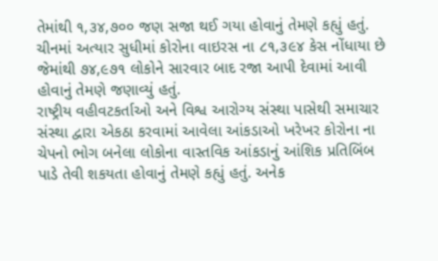તેમાંથી ૧,૩૪,૭૦૦ જણ સજા થઈ ગયા હોવાનું તેમણે કહ્યું હતું.
ચીનમાં અત્યાર સુધીમાં કોરોના વાઇરસ ના ૮૧,૩૯૪ કેસ નોંધાયા છે જેમાંથી ૭૪,૯૭૧ લોકોને સારવાર બાદ રજા આપી દેવામાં આવી હોવાનું તેમણે જણાવ્યું હતું.
રાષ્ટ્રીય વહીવટકર્તાઓ અને વિશ્વ આરોગ્ય સંસ્થા પાસેથી સમાચાર સંસ્થા દ્વારા એકઠા કરવામાં આવેલા આંકડાઓ ખરેખર કોરોના ના ચેપનો ભોગ બનેલા લોકોના વાસ્તવિક આંકડાનું આંશિક પ્રતિબિંબ પાડે તેવી શકયતા હોવાનું તેમણે કહ્યું હતું. અનેક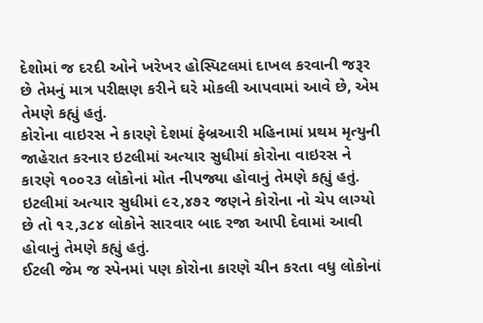દેશોમાં જ દરદી ઓને ખરેખર હોસ્પિટલમાં દાખલ કરવાની જરૂર છે તેમનું માત્ર પરીક્ષણ કરીને ઘરે મોકલી આપવામાં આવે છે, એમ તેમણે કહ્યું હતું.
કોરોના વાઇરસ ને કારણે દેશમાં ફેબ્રઆરી મહિનામાં પ્રથમ મૃત્યુની જાહેરાત કરનાર ઇટલીમાં અત્યાર સુધીમાં કોરોના વાઇરસ ને કારણે ૧૦૦૨૩ લોકોનાં મોત નીપજ્યા હોવાનું તેમણે કહ્યું હતું.
ઇટલીમાં અત્યાર સુધીમાં ૯૨,૪૭૨ જણને કોરોના નો ચેપ લાગ્યો છે તો ૧૨,૩૮૪ લોકોને સારવાર બાદ રજા આપી દેવામાં આવી હોવાનું તેમણે કહ્યું હતું.
ઈટલી જેમ જ સ્પેનમાં પણ કોરોના કારણે ચીન કરતા વધુ લોકોનાં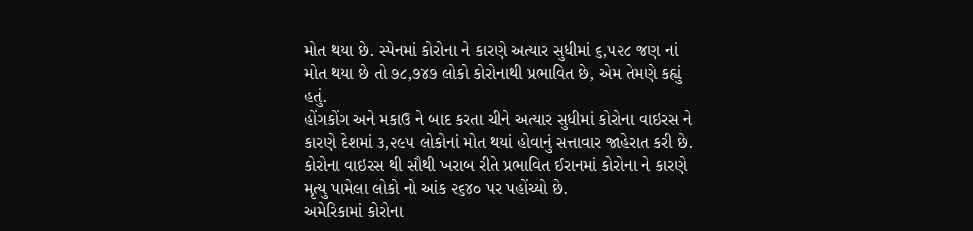મોત થયા છે. સ્પેનમાં કોરોના ને કારણે અત્યાર સુધીમાં ૬,૫૨૮ જણ નાં મોત થયા છે તો ૭૮,૭૪૭ લોકો કોરોનાથી પ્રભાવિત છે, એમ તેમણે કહ્યું હતું.
હોંગકોંગ અને મકાઉ ને બાદ કરતા ચીને અત્યાર સુધીમાં કોરોના વાઇરસ ને કારણે દેશમાં ૩,૨૯૫ લોકોનાં મોત થયાં હોવાનું સત્તાવાર જાહેરાત કરી છે.
કોરોના વાઇરસ થી સૌથી ખરાબ રીતે પ્રભાવિત ઈરાનમાં કોરોના ને કારણે મૃત્યુ પામેલા લોકો નો આંક ૨૬૪૦ પર પહોંચ્યો છે.
અમેરિકામાં કોરોના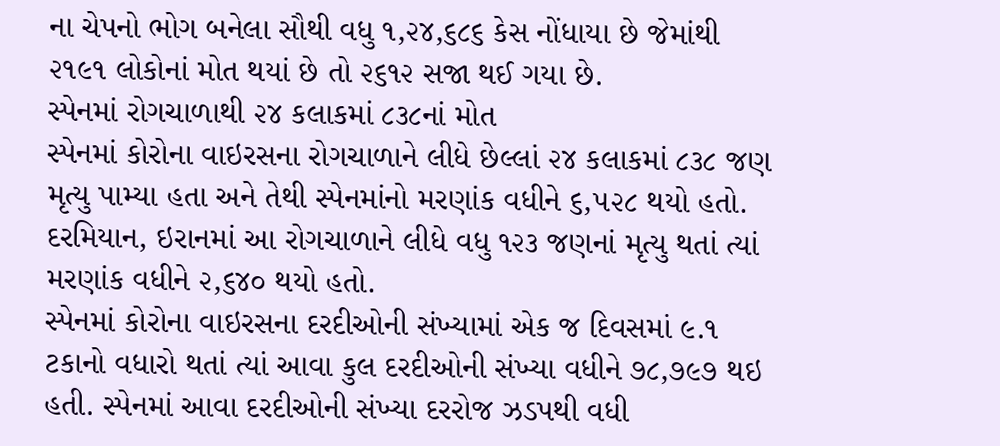ના ચેપનો ભોગ બનેલા સૌથી વધુ ૧,૨૪,૬૮૬ કેસ નોંધાયા છે જેમાંથી ૨૧૯૧ લોકોનાં મોત થયાં છે તો ૨૬૧૨ સજા થઈ ગયા છે.
સ્પેનમાં રોગચાળાથી ૨૪ કલાકમાં ૮૩૮નાં મોત
સ્પેનમાં કોરોના વાઇરસના રોગચાળાને લીધે છેલ્લાં ૨૪ કલાકમાં ૮૩૮ જણ મૃત્યુ પામ્યા હતા અને તેથી સ્પેનમાંનો મરણાંક વધીને ૬,૫૨૮ થયો હતો. દરમિયાન, ઇરાનમાં આ રોગચાળાને લીધે વધુ ૧૨૩ જણનાં મૃત્યુ થતાં ત્યાં મરણાંક વધીને ૨,૬૪૦ થયો હતો.
સ્પેનમાં કોરોના વાઇરસના દરદીઓની સંખ્યામાં એક જ દિવસમાં ૯.૧ ટકાનો વધારો થતાં ત્યાં આવા કુલ દરદીઓની સંખ્યા વધીને ૭૮,૭૯૭ થઇ હતી. સ્પેનમાં આવા દરદીઓની સંખ્યા દરરોજ ઝડપથી વધી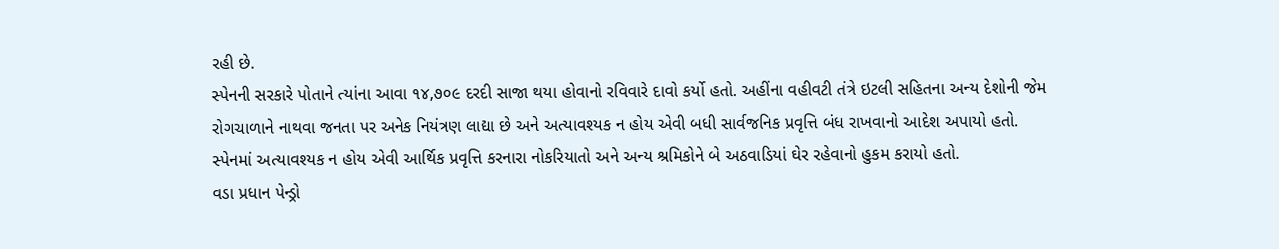રહી છે.
સ્પેનની સરકારે પોતાને ત્યાંના આવા ૧૪,૭૦૯ દરદી સાજા થયા હોવાનો રવિવારે દાવો કર્યો હતો. અહીંના વહીવટી તંત્રે ઇટલી સહિતના અન્ય દેશોની જેમ રોગચાળાને નાથવા જનતા પર અનેક નિયંત્રણ લાદ્યા છે અને અત્યાવશ્યક ન હોય એવી બધી સાર્વજનિક પ્રવૃત્તિ બંધ રાખવાનો આદેશ અપાયો હતો.
સ્પેનમાં અત્યાવશ્યક ન હોય એવી આર્થિક પ્રવૃત્તિ કરનારા નોકરિયાતો અને અન્ય શ્રમિકોને બે અઠવાડિયાં ઘેર રહેવાનો હુકમ કરાયો હતો.
વડા પ્રધાન પેન્ડ્રો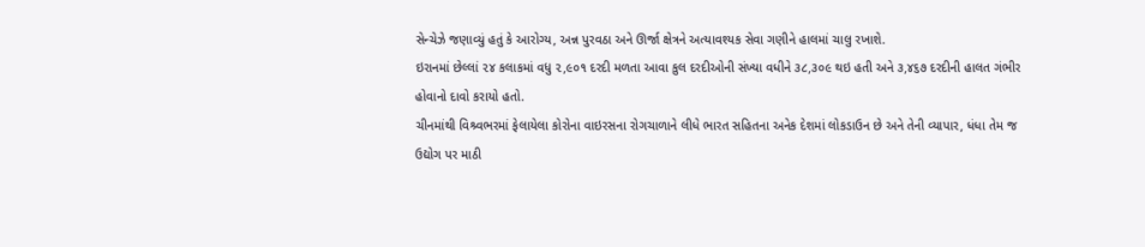સેન્ચેઝે જણાવ્યું હતું કે આરોગ્ય, અન્ન પુરવઠા અને ઊર્જા ક્ષેત્રને અત્યાવશ્યક સેવા ગણીને હાલમાં ચાલુ રખાશે.
ઇરાનમાં છેલ્લાં ૨૪ કલાકમાં વધુ ૨,૯૦૧ દરદી મળતા આવા કુલ દરદીઓની સંખ્યા વધીને ૩૮,૩૦૯ થઇ હતી અને ૩,૪૬૭ દરદીની હાલત ગંભીર હોવાનો દાવો કરાયો હતો.
ચીનમાંથી વિશ્ર્વભરમાં ફેલાયેલા કોરોના વાઇરસના રોગચાળાને લીધે ભારત સહિતના અનેક દેશમાં લોકડાઉન છે અને તેની વ્યાપાર, ધંધા તેમ જ ઉદ્યોગ પર માઠી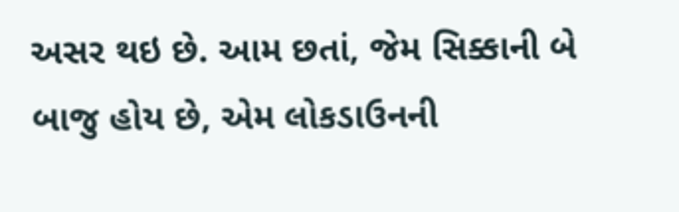અસર થઇ છે. આમ છતાં, જેમ સિક્કાની બે બાજુ હોય છે, એમ લોકડાઉનની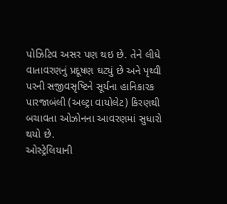પોઝિટિવ અસર પણ થઇ છે. તેને લીધે વાતાવરણનું પ્રદૂષણ ઘટ્યું છે અને પૃથ્વી પરની સજીવસૃષ્ટિને સૂર્યના હાનિકારક પારજાબંલી (અલ્ટ્રા વાયોલેટ) કિરણથી બચાવતા ઓઝોનના આવરણમાં સુધારો થયો છે.
ઓસ્ટ્રેલિયાની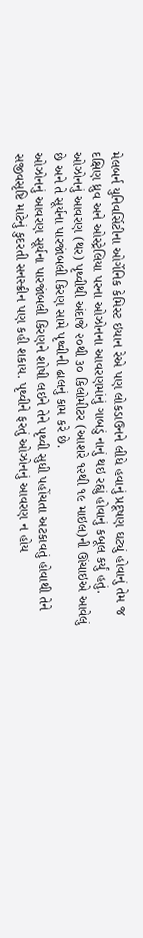મેલબર્ન યુનિવર્સિટીના ઓર્ગેનિક કેમિસ્ટ ઇયાન રેએ પણ લોકડાઉનને લીધે હવાનું પ્રદૂષણ ઘટ્યું હોવાનું તેમ જ દક્ષિણ ધ્રુવ અને ઓસ્ટ્રેલિયા પરના ઓઝોનના આવરણમાંનું ગાબડું નાનું થઇ રહ્યું હોવાનું કબૂલ કર્યું હતું. ઓઝોનનું આવરણ (થર) પૃથ્વીથી અંદાજે ૨૦થી ૩૦ કિલોમીટર (આશરે ૧૨થી ૧૯ માઇલ)ની ઊંચાઇએ આવેલું છે અને તે સૂર્યના પારજાંબલી કિરણ સામે પૃથ્વીની ઢાલનું કામ કરે છે.
ઓઝોનનું આવરણ સૂર્યના પારજાંબલી કિરણને શોષી લઇને તેને પૃથ્વી સુધી પહોંચતા અટકાવતું હોવાથી તેને સજીવસૃષ્ટિ માટેનું કુદરતી સનસ્ક્રીન પણ કહી શકાય. પૃથ્વીને ફરતું ઓઝોનનું આવરણ ન હોય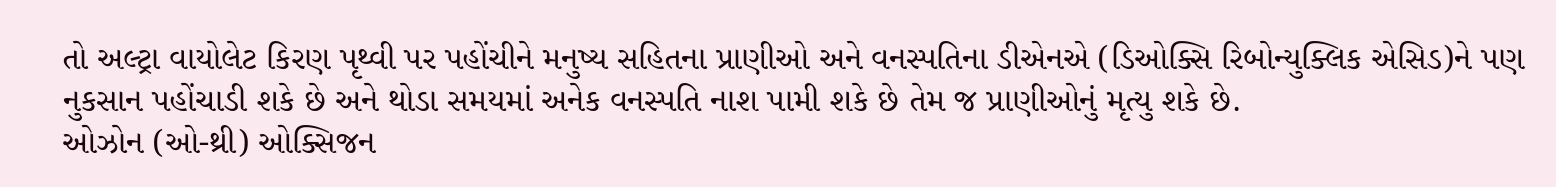તો અલ્ટ્રા વાયોલેટ કિરણ પૃથ્વી પર પહોંચીને મનુષ્ય સહિતના પ્રાણીઓ અને વનસ્પતિના ડીએનએ (ડિઓક્સિ રિબોન્યુક્લિક એસિડ)ને પણ નુકસાન પહોંચાડી શકે છે અને થોડા સમયમાં અનેક વનસ્પતિ નાશ પામી શકે છે તેમ જ પ્રાણીઓનું મૃત્યુ શકે છે.
ઓઝોન (ઓ-થ્રી) ઓક્સિજન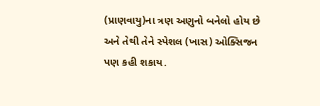(પ્રાણવાયુ)ના ત્રણ અણુનો બનેલો હોય છે અને તેથી તેને સ્પેશલ (ખાસ) ઓક્સિજન પણ કહી શકાય.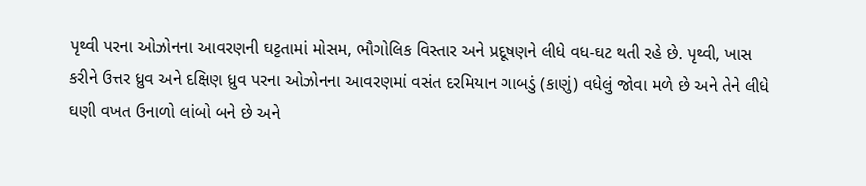પૃથ્વી પરના ઓઝોનના આવરણની ઘટ્ટતામાં મોસમ, ભૌગોલિક વિસ્તાર અને પ્રદૂષણને લીધે વધ-ઘટ થતી રહે છે. પૃથ્વી, ખાસ કરીને ઉત્તર ધ્રુવ અને દક્ષિણ ધ્રુવ પરના ઓઝોનના આવરણમાં વસંત દરમિયાન ગાબડું (કાણું) વધેલું જોવા મળે છે અને તેને લીધે ઘણી વખત ઉનાળો લાંબો બને છે અને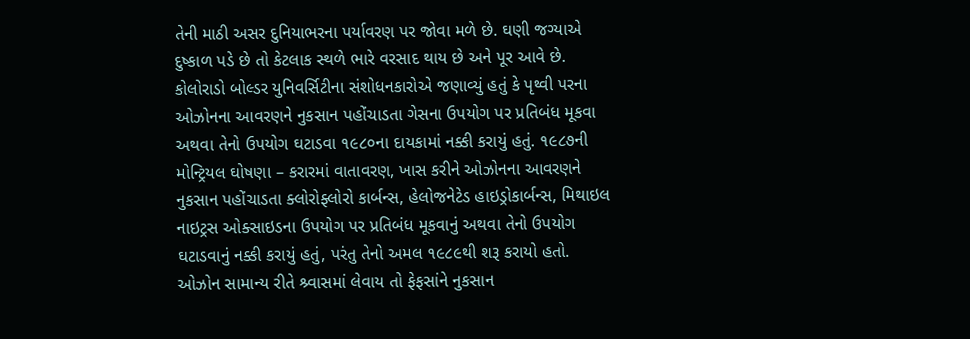તેની માઠી અસર દુનિયાભરના પર્યાવરણ પર જોવા મળે છે. ઘણી જગ્યાએ દુષ્કાળ પડે છે તો કેટલાક સ્થળે ભારે વરસાદ થાય છે અને પૂર આવે છે.
કોલોરાડો બોલ્ડર યુનિવર્સિટીના સંશોધનકારોએ જણાવ્યું હતું કે પૃથ્વી પરના ઓઝોનના આવરણને નુકસાન પહોંચાડતા ગેસના ઉપયોગ પર પ્રતિબંધ મૂકવા અથવા તેનો ઉપયોગ ઘટાડવા ૧૯૮૦ના દાયકામાં નક્કી કરાયું હતું. ૧૯૮૭ની મોન્ટ્રિયલ ઘોષણા – કરારમાં વાતાવરણ, ખાસ કરીને ઓઝોનના આવરણને નુકસાન પહોંચાડતા ક્લોરોફ્લોરો કાર્બન્સ, હેલોજનેટેડ હાઇડ્રોકાર્બન્સ, મિથાઇલ નાઇટ્રસ ઓક્સાઇડના ઉપયોગ પર પ્રતિબંધ મૂકવાનું અથવા તેનો ઉપયોગ ઘટાડવાનું નક્કી કરાયું હતું, પરંતુ તેનો અમલ ૧૯૮૯થી શરૂ કરાયો હતો.
ઓઝોન સામાન્ય રીતે શ્ર્વાસમાં લેવાય તો ફેફસાંને નુકસાન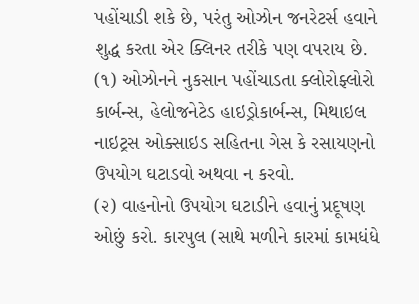પહોંચાડી શકે છે, પરંતુ ઓઝોન જનરેટર્સ હવાને શુદ્ધ કરતા એર ક્લિનર તરીકે પણ વપરાય છે.
(૧) ઓઝોનને નુકસાન પહોંચાડતા ક્લોરોફ્લોરો કાર્બન્સ, હેલોજનેટેડ હાઇડ્રોકાર્બન્સ, મિથાઇલ નાઇટ્રસ ઓક્સાઇડ સહિતના ગેસ કે રસાયણનો ઉપયોગ ઘટાડવો અથવા ન કરવો.
(૨) વાહનોનો ઉપયોગ ઘટાડીને હવાનું પ્રદૂષણ ઓછું કરો. કારપુલ (સાથે મળીને કારમાં કામધંધે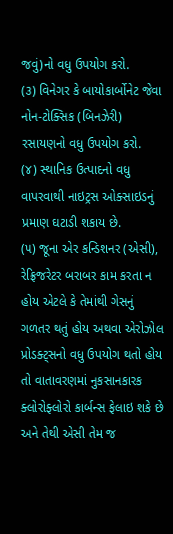જવું)નો વધુ ઉપયોગ કરો.
(૩) વિનેગર કે બાયોકાર્બોનેટ જેવા નોન-ટોક્સિક (બિનઝેરી) રસાયણનો વધુ ઉપયોગ કરો.
(૪) સ્થાનિક ઉત્પાદનો વધુ વાપરવાથી નાઇટ્રસ ઓક્સાઇડનું પ્રમાણ ઘટાડી શકાય છે.
(૫) જૂના એર કન્ડિશનર (એસી), રેફ્રિજરેટર બરાબર કામ કરતા ન હોય એટલે કે તેમાંથી ગેસનું ગળતર થતું હોય અથવા એરોઝોલ પ્રોડક્ટ્સનો વધુ ઉપયોગ થતો હોય તો વાતાવરણમાં નુકસાનકારક ક્લોરોફ્લોરો કાર્બન્સ ફેલાઇ શકે છે અને તેથી એસી તેમ જ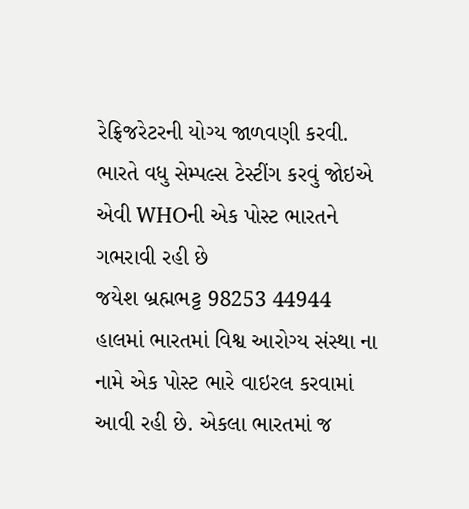રેફ્રિજરેટરની યોગ્ય જાળવણી કરવી.
ભારતે વધુ સેમ્પલ્સ ટેસ્ટીંગ કરવું જોઇએ એવી WHOની એક પોસ્ટ ભારતને ગભરાવી રહી છે
જયેશ બ્રહ્મભટ્ટ 98253 44944
હાલમાં ભારતમાં વિશ્વ આરોગ્ય સંસ્થા ના નામે એક પોસ્ટ ભારે વાઇરલ કરવામાં આવી રહી છે. એકલા ભારતમાં જ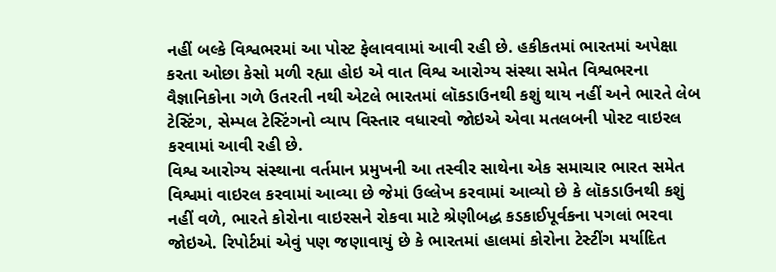નહીં બલ્કે વિશ્વભરમાં આ પોસ્ટ ફેલાવવામાં આવી રહી છે. હકીકતમાં ભારતમાં અપેક્ષા કરતા ઓછા કેસો મળી રહ્યા હોઇ એ વાત વિશ્વ આરોગ્ય સંસ્થા સમેત વિશ્વભરના વૈજ્ઞાનિકોના ગળે ઉતરતી નથી એટલે ભારતમાં લૉકડાઉનથી કશું થાય નહીં અને ભારતે લેબ ટેસ્ટિંગ, સેમ્પલ ટેસ્ટિંગનો વ્યાપ વિસ્તાર વધારવો જોઇએ એવા મતલબની પોસ્ટ વાઇરલ કરવામાં આવી રહી છે.
વિશ્વ આરોગ્ય સંસ્થાના વર્તમાન પ્રમુખની આ તસ્વીર સાથેના એક સમાચાર ભારત સમેત વિશ્વમાં વાઇરલ કરવામાં આવ્યા છે જેમાં ઉલ્લેખ કરવામાં આવ્યો છે કે લૉકડાઉનથી કશું નહીં વળે, ભારતે કોરોના વાઇરસને રોકવા માટે શ્રેણીબદ્ધ કડકાઈપૂર્વકના પગલાં ભરવા જોઇએ. રિપોર્ટમાં એવું પણ જણાવાયું છે કે ભારતમાં હાલમાં કોરોના ટેસ્ટીંગ મર્યાદિત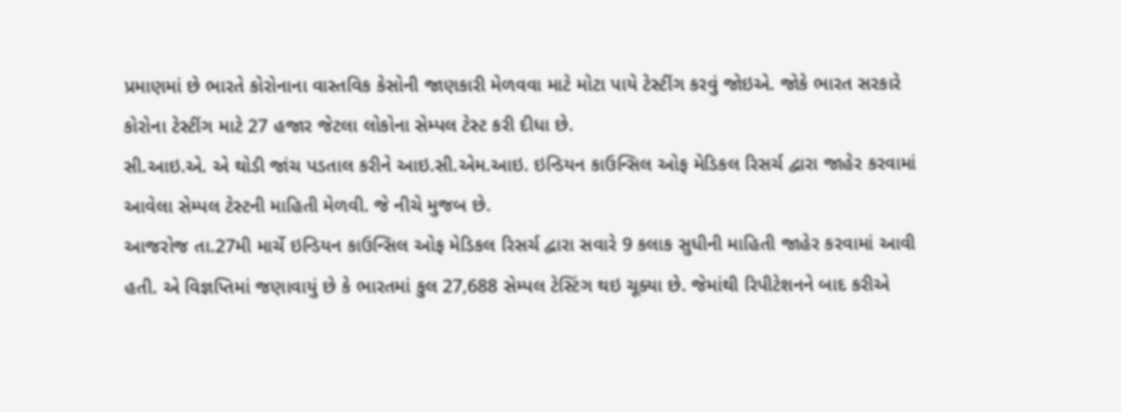પ્રમાણમાં છે ભારતે કોરોનાના વાસ્તવિક કેસોની જાણકારી મેળવવા માટે મોટા પાયે ટેસ્ટીંગ કરવું જોઇએ. જોકે ભારત સરકારે કોરોના ટેસ્ટીંગ માટે 27 હજાર જેટલા લોકોના સેમ્પલ ટેસ્ટ કરી દીધા છે.
સી.આઇ.એ. એ થોડી જાંચ પડતાલ કરીને આઇ.સી.એમ.આઇ. ઇન્ડિયન કાઉન્સિલ ઓફ મેડિકલ રિસર્ચ દ્વારા જાહેર કરવામાં આવેલા સેમ્પલ ટેસ્ટની માહિતી મેળવી. જે નીચે મુજબ છે.
આજરોજ તા.27મી માર્ચે ઇન્ડિયન કાઉન્સિલ ઓફ મેડિકલ રિસર્ચ દ્વારા સવારે 9 કલાક સુધીની માહિતી જાહેર કરવામાં આવી હતી. એ વિજ્ઞપ્તિમાં જણાવાયું છે કે ભારતમાં કુલ 27,688 સેમ્પલ ટેસ્ટિંગ થઇ ચૂક્યા છે. જેમાંથી રિપીટેશનને બાદ કરીએ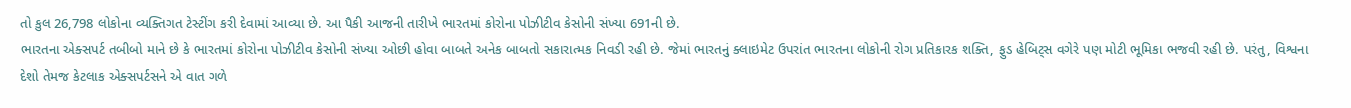તો કુલ 26,798 લોકોના વ્યક્તિગત ટેસ્ટીંગ કરી દેવામાં આવ્યા છે. આ પૈકી આજની તારીખે ભારતમાં કોરોના પોઝીટીવ કેસોની સંખ્યા 691ની છે.
ભારતના એક્સપર્ટ તબીબો માને છે કે ભારતમાં કોરોના પોઝીટીવ કેસોની સંખ્યા ઓછી હોવા બાબતે અનેક બાબતો સકારાત્મક નિવડી રહી છે. જેમાં ભારતનું ક્લાઇમેટ ઉપરાંત ભારતના લોકોની રોગ પ્રતિકારક શક્તિ, ફુડ હેબિટ્સ વગેરે પણ મોટી ભૂમિકા ભજવી રહી છે. પરંતુ, વિશ્વના દેશો તેમજ કેટલાક એક્સપર્ટસને એ વાત ગળે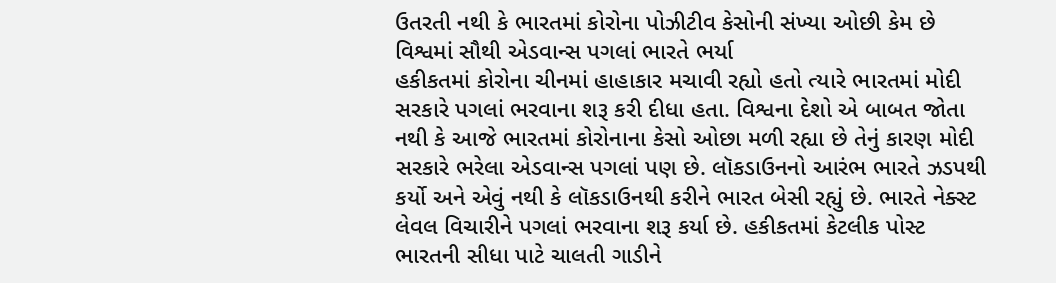ઉતરતી નથી કે ભારતમાં કોરોના પોઝીટીવ કેસોની સંખ્યા ઓછી કેમ છે
વિશ્વમાં સૌથી એડવાન્સ પગલાં ભારતે ભર્યા
હકીકતમાં કોરોના ચીનમાં હાહાકાર મચાવી રહ્યો હતો ત્યારે ભારતમાં મોદી સરકારે પગલાં ભરવાના શરૂ કરી દીધા હતા. વિશ્વના દેશો એ બાબત જોતા નથી કે આજે ભારતમાં કોરોનાના કેસો ઓછા મળી રહ્યા છે તેનું કારણ મોદી સરકારે ભરેલા એડવાન્સ પગલાં પણ છે. લૉકડાઉનનો આરંભ ભારતે ઝડપથી કર્યો અને એવું નથી કે લૉકડાઉનથી કરીને ભારત બેસી રહ્યું છે. ભારતે નેક્સ્ટ લેવલ વિચારીને પગલાં ભરવાના શરૂ કર્યા છે. હકીકતમાં કેટલીક પોસ્ટ ભારતની સીધા પાટે ચાલતી ગાડીને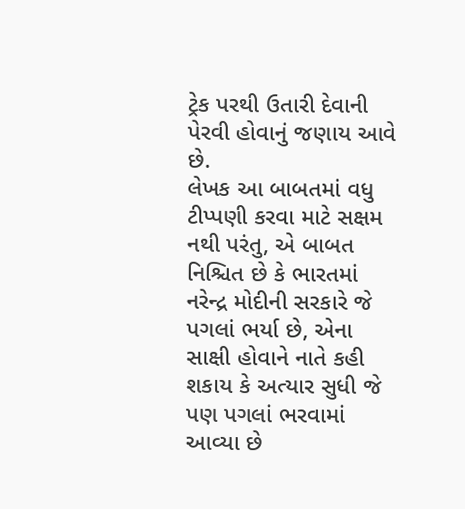ટ્રેક પરથી ઉતારી દેવાની પેરવી હોવાનું જણાય આવે છે.
લેખક આ બાબતમાં વધુ ટીપ્પણી કરવા માટે સક્ષમ નથી પરંતુ, એ બાબત નિશ્ચિત છે કે ભારતમાં નરેન્દ્ર મોદીની સરકારે જે પગલાં ભર્યા છે, એના સાક્ષી હોવાને નાતે કહી શકાય કે અત્યાર સુધી જે પણ પગલાં ભરવામાં આવ્યા છે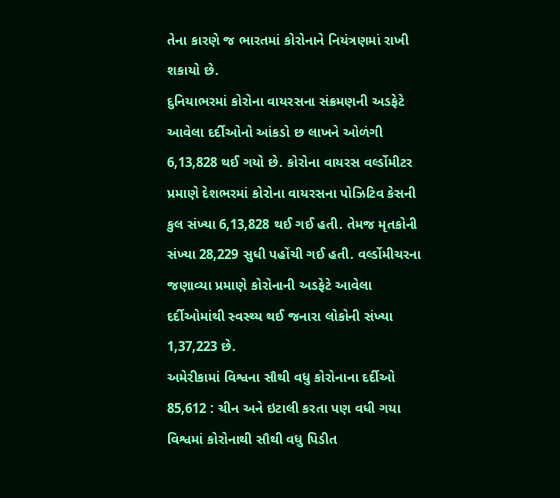તેના કારણે જ ભારતમાં કોરોનાને નિયંત્રણમાં રાખી શકાયો છે.
દુનિયાભરમાં કોરોના વાયરસના સંક્રમણની અડફેટે આવેલા દર્દીઓનો આંકડો છ લાખને ઓળંગી 6,13,828 થઈ ગયો છે. કોરોના વાયરસ વર્લ્ડોમીટર પ્રમાણે દેશભરમાં કોરોના વાયરસના પોઝિટિવ કેસની કુલ સંખ્યા 6,13,828 થઈ ગઈ હતી. તેમજ મૃતકોની સંખ્યા 28,229 સુધી પહોંચી ગઈ હતી. વર્લ્ડોમીચરના જણાવ્યા પ્રમાણે કોરોનાની અડફેટે આવેલા દર્દીઓમાંથી સ્વસ્થ્ય થઈ જનારા લોકોની સંખ્યા 1,37,223 છે.
અમેરીકામાં વિશ્વના સૌથી વધુ કોરોનાના દર્દીઓ 85,612 : ચીન અને ઇટાલી કરતા પણ વધી ગયા
વિશ્વમાં કોરોનાથી સૌથી વધુ પિડીત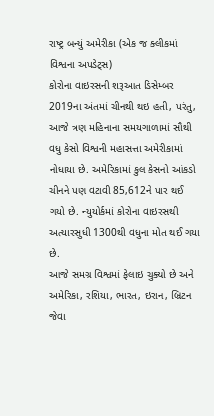રાષ્ટ્ર બન્યું અમેરીકા (એક જ ક્લીકમાં વિશ્વના અપડેટ્સ)
કોરોના વાઇરસની શરૂઆત ડિસેમ્બર 2019ના અંતમાં ચીનથી થઇ હતી, પરંતુ, આજે ત્રણ મહિનાના સમયગાળામાં સૌથી વધુ કેસો વિશ્વની મહાસત્તા અમેરીકામાં નોધાયા છે. અમેરિકામાં કુલ કેસનો આંકડો ચીનને પણ વટાવી 85,612ને પાર થઈ ગયો છે. ન્યુયોર્કમાં કોરોના વાઇરસથી અત્યારસુધી 1300થી વધુના મોત થઈ ગયા છે.
આજે સમગ્ર વિશ્વમાં ફેલાઇ ચુક્યો છે અને અમેરિકા, રશિયા, ભારત, ઇરાન, બ્રિટન જેવા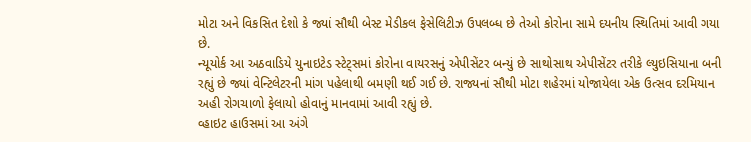મોટા અને વિકસિત દેશો કે જ્યાં સૌથી બેસ્ટ મેડીકલ ફેસેલિટીઝ ઉપલબ્ધ છે તેઓ કોરોના સામે દયનીય સ્થિતિમાં આવી ગયા છે.
ન્યૂયોર્ક આ અઠવાડિયે યુનાઇટેડ સ્ટેટ્સમાં કોરોના વાયરસનું એપીસેંટર બન્યું છે સાથોસાથ એપીસેંટર તરીકે લ્યુઇસિયાના બની રહ્યું છે જ્યાં વેન્ટિલેટરની માંગ પહેલાથી બમણી થઈ ગઈ છે. રાજ્યનાં સૌથી મોટા શહેરમાં યોજાયેલા એક ઉત્સવ દરમિયાન અહી રોગચાળો ફેલાયો હોવાનું માનવામાં આવી રહ્યું છે.
વ્હાઇટ હાઉસમાં આ અંગે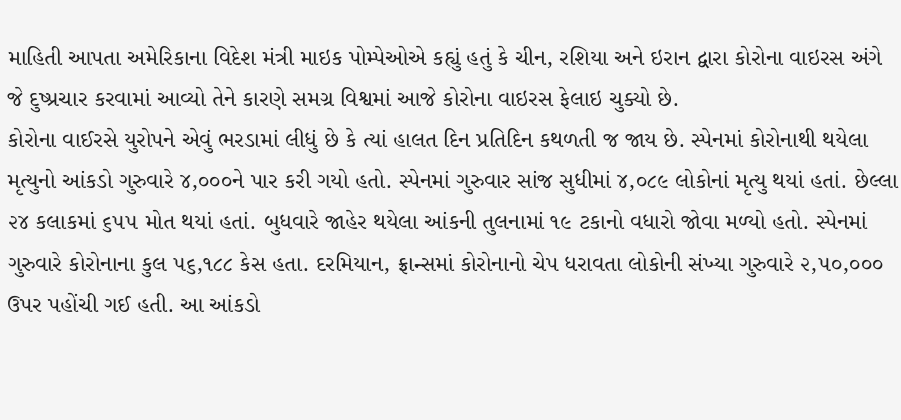માહિતી આપતા અમેરિકાના વિદેશ મંત્રી માઇક પોમ્પેઓએ કહ્યું હતું કે ચીન, રશિયા અને ઇરાન દ્વારા કોરોના વાઇરસ અંગે જે દુષ્પ્રચાર કરવામાં આવ્યો તેને કારણે સમગ્ર વિશ્વમાં આજે કોરોના વાઇરસ ફેલાઇ ચુક્યો છે.
કોરોના વાઈરસે યુરોપને એવું ભરડામાં લીધું છે કે ત્યાં હાલત દિન પ્રતિદિન કથળતી જ જાય છે. સ્પેનમાં કોરોનાથી થયેલા મૃત્યુનો આંકડો ગુરુવારે ૪,૦૦૦ને પાર કરી ગયો હતો. સ્પેનમાં ગુરુવાર સાંજ સુધીમાં ૪,૦૮૯ લોકોનાં મૃત્યુ થયાં હતાં. છેલ્લા ૨૪ કલાકમાં ૬૫૫ મોત થયાં હતાં. બુધવારે જાહેર થયેલા આંકની તુલનામાં ૧૯ ટકાનો વધારો જોવા મળ્યો હતો. સ્પેનમાં ગુરુવારે કોરોનાના કુલ ૫૬,૧૮૮ કેસ હતા. દરમિયાન, ફ્રાન્સમાં કોરોનાનો ચેપ ધરાવતા લોકોની સંખ્યા ગુરુવારે ૨,૫૦,૦૦૦ ઉપર પહોંચી ગઈ હતી. આ આંકડો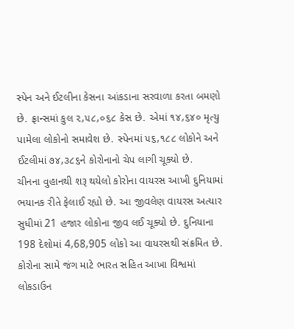સ્પેન અને ઈટલીના કેસના આંકડાના સરવાળા કરતા બમણો છે. ફ્રાન્સમાં કુલ ૨,૫૮,૦૬૮ કેસ છે. એમાં ૧૪,૬૪૦ મૃત્યુ પામેલા લોકોનો સમાવેશ છે. સ્પેનમાં ૫૬,૧૮૮ લોકોને અને ઈટલીમાં ૭૪,૩૮૬ને કોરોનાનો ચેપ લાગી ચૂક્યો છે.
ચીનના વુહાનથી શરૂ થયેલો કોરોના વાયરસ આખી દુનિયામાં ભયાનક રીતે ફેલાઈ રહ્યો છે. આ જીવલેણ વાયરસ અત્યાર સુધીમાં 21 હજાર લોકોના જીવ લઈ ચૂક્યો છે. દુનિયાના 198 દેશોમાં 4,68,905 લોકો આ વાયરસથી સંક્રમિત છે. કોરોના સામે જંગ માટે ભારત સહિત આખા વિશ્વમાં લોકડાઉન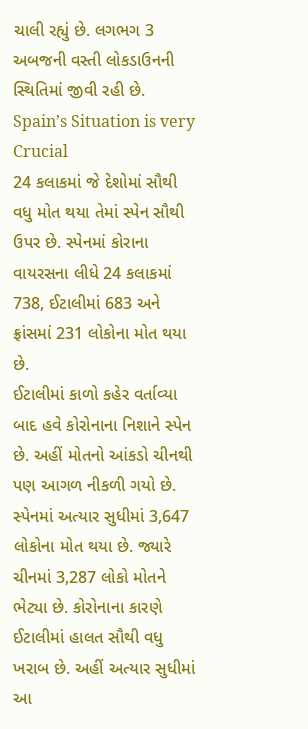ચાલી રહ્યું છે. લગભગ 3 અબજની વસ્તી લોકડાઉનની સ્થિતિમાં જીવી રહી છે.
Spain’s Situation is very Crucial
24 કલાકમાં જે દેશોમાં સૌથી વધુ મોત થયા તેમાં સ્પેન સૌથી ઉપર છે. સ્પેનમાં કોરાના વાયરસના લીધે 24 કલાકમાં 738, ઈટાલીમાં 683 અને ફ્રાંસમાં 231 લોકોના મોત થયા છે.
ઈટાલીમાં કાળો કહેર વર્તાવ્યા બાદ હવે કોરોનાના નિશાને સ્પેન છે. અહીં મોતનો આંકડો ચીનથી પણ આગળ નીકળી ગયો છે. સ્પેનમાં અત્યાર સુધીમાં 3,647 લોકોના મોત થયા છે. જ્યારે ચીનમાં 3,287 લોકો મોતને ભેટ્યા છે. કોરોનાના કારણે ઈટાલીમાં હાલત સૌથી વધુ ખરાબ છે. અહીં અત્યાર સુધીમાં આ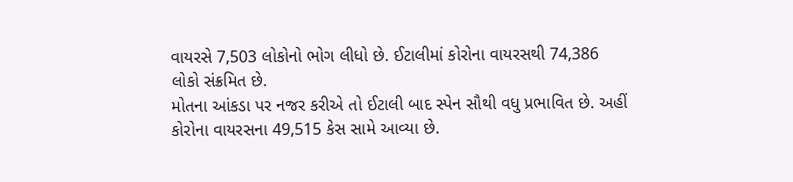વાયરસે 7,503 લોકોનો ભોગ લીધો છે. ઈટાલીમાં કોરોના વાયરસથી 74,386 લોકો સંક્રમિત છે.
મોતના આંકડા પર નજર કરીએ તો ઈટાલી બાદ સ્પેન સૌથી વધુ પ્રભાવિત છે. અહીં કોરોના વાયરસના 49,515 કેસ સામે આવ્યા છે.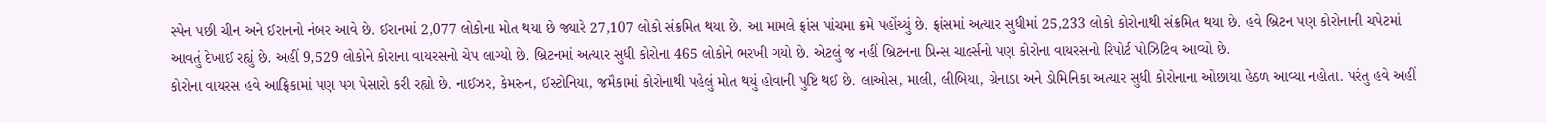સ્પેન પછી ચીન અને ઈરાનનો નંબર આવે છે. ઈરાનમાં 2,077 લોકોના મોત થયા છે જ્યારે 27,107 લોકો સંક્રમિત થયા છે. આ મામલે ફ્રાંસ પાંચમા ક્રમે પહોંચ્યું છે. ફ્રાંસમાં અત્યાર સુધીમાં 25,233 લોકો કોરોનાથી સંક્રમિત થયા છે. હવે બ્રિટન પણ કોરોનાની ચપેટમાં આવતું દેખાઈ રહ્યું છે. અહીં 9,529 લોકોને કોરાના વાયરસનો ચેપ લાગ્યો છે. બ્રિટનમાં અત્યાર સુધી કોરોના 465 લોકોને ભરખી ગયો છે. એટલું જ નહીં બ્રિટનના પ્રિન્સ ચાર્લ્સનો પણ કોરોના વાયરસનો રિપોર્ટ પોઝિટિવ આવ્યો છે.
કોરોના વાયરસ હવે આફ્રિકામાં પણ પગ પેસારો કરી રહ્યો છે. નાઈઝર, કેમરુન, ઈસ્ટોનિયા, જમૈકામાં કોરોનાથી પહેલું મોત થયું હોવાની પુષ્ટિ થઈ છે. લાઓસ, માલી, લીબિયા, ગ્રેનાડા અને ડોમિનિકા અત્યાર સુધી કોરોનાના ઓછાયા હેઠળ આવ્યા નહોતા. પરંતુ હવે અહીં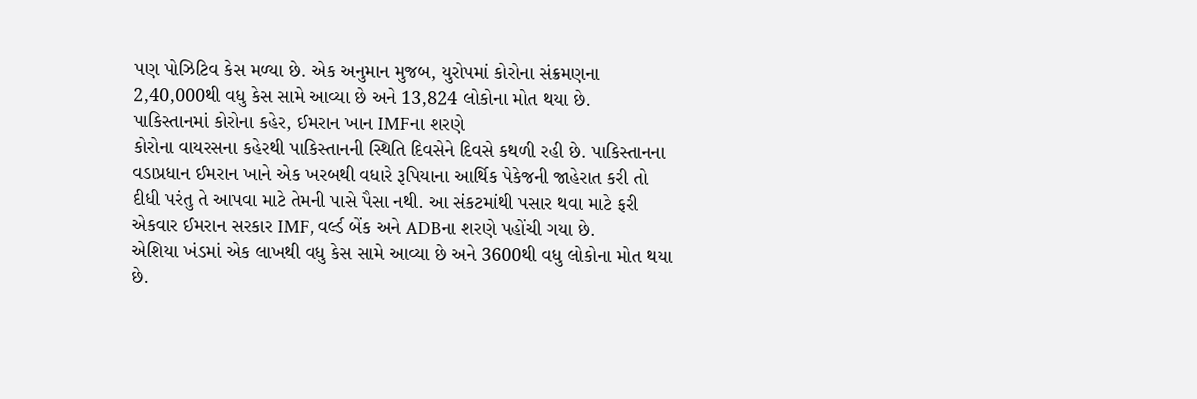પણ પોઝિટિવ કેસ મળ્યા છે. એક અનુમાન મુજબ, યુરોપમાં કોરોના સંક્રમણના 2,40,000થી વધુ કેસ સામે આવ્યા છે અને 13,824 લોકોના મોત થયા છે.
પાકિસ્તાનમાં કોરોના કહેર, ઈમરાન ખાન IMFના શરણે
કોરોના વાયરસના કહેરથી પાકિસ્તાનની સ્થિતિ દિવસેને દિવસે કથળી રહી છે. પાકિસ્તાનના વડાપ્રધાન ઈમરાન ખાને એક ખરબથી વધારે રૂપિયાના આર્થિક પેકેજની જાહેરાત કરી તો દીધી પરંતુ તે આપવા માટે તેમની પાસે પૈસા નથી. આ સંકટમાંથી પસાર થવા માટે ફરી એકવાર ઈમરાન સરકાર IMF, વર્લ્ડ બેંક અને ADBના શરણે પહોંચી ગયા છે.
એશિયા ખંડમાં એક લાખથી વધુ કેસ સામે આવ્યા છે અને 3600થી વધુ લોકોના મોત થયા છે.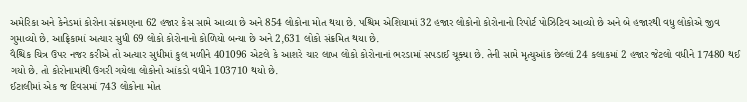અમેરિકા અને કેનેડમાં કોરોના સંક્રમણના 62 હજાર કેસ સામે આવ્યા છે અને 854 લોકોના મોત થયા છે. પશ્ચિમ એશિયામાં 32 હજાર લોકોનો કોરોનાનો રિપોર્ટ પોઝિટિવ આવ્યો છે અને બે હજારથી વધુ લોકોએ જીવ ગુમાવ્યો છે. આફ્રિકામાં અત્યાર સુધી 69 લોકો કોરોનાનો કોળિયો બન્યા છે અને 2,631 લોકો સંક્રમિત થયા છે.
વૈશ્ચિક ચિત્ર ઉપર નજર કરીએ તો અત્યાર સુધીમાં કુલ મળીને 401096 એટલે કે આશરે ચાર લાખ લોકો કોરોનાનાં ભરડામાં સપડાઈ ચૂક્યા છે. તેની સામે મૃત્યુઆંક છેલ્લાં 24 કલાકમાં 2 હજાર જેટલો વધીને 17480 થઈ ગયો છે. તો કોરોનામાંથી ઉગરી ગયેલા લોકોનો આંકડો વધીને 103710 થયો છે.
ઈટાલીમાં એક જ દિવસમાં 743 લોકોના મોત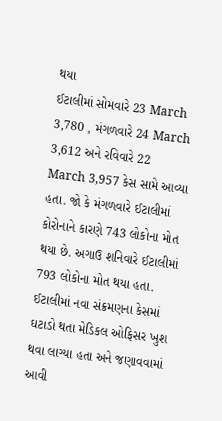થયા
ઈટાલીમાં સોમવારે 23 March 3,780 , મંગળવારે 24 March 3,612 અને રવિવારે 22 March 3,957 કેસ સામે આવ્યા હતા. જો કે મંગળવારે ઈટાલીમાં કોરોનાને કારણે 743 લોકોના મોત થયા છે. અગાઉ શનિવારે ઈટાલીમાં 793 લોકોના મોત થયા હતા.
ઈટાલીમાં નવા સંક્રમણના કેસમાં ઘટાડો થતા મેડિકલ ઓફિસર ખુશ થવા લાગ્યા હતા અને જણાવવામાં આવી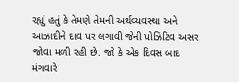રહ્યું હતું કે તેમણે તેમની અર્થવ્યવસ્થા અને આઝાદીને દાવ પર લગાવી જેની પોઝિટિવ અસર જોવા મળી રહી છે. જો કે એક દિવસ બાદ મંગવારે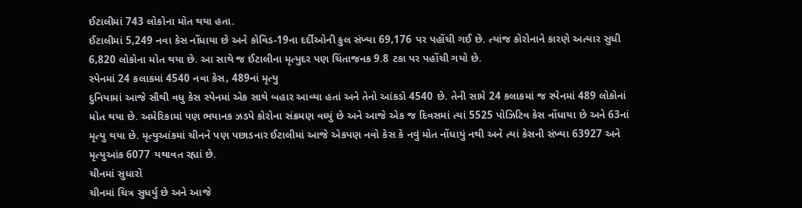ઈટાલીમાં 743 લોકોના મોત થયા હતા.
ઈટાલીમાં 5,249 નવા કેસ નોંધાયા છે અને કોવિડ-19ના દર્દીઓની કુલ સંખ્યા 69,176 પર પહોંચી ગઈ છે. ત્યાંજ કોરોનાને કારણે અત્યાર સુધી 6,820 લોકોના મોત થયા છે. આ સાથે જ ઈટાલીના મૃત્યુદર પણ ચિંતાજનક 9.8 ટકા પર પહોંચી ગયો છે.
સ્પેનમાં 24 કલાકમાં 4540 નવા કેસ, 489નાં મૃત્યુ
દુનિયામાં આજે સૌથી વધુ કેસ સ્પેનમાં એક સાથે બહાર આવ્યા હતાં અને તેનો આંકડો 4540 છે. તેની સામે 24 કલાકમાં જ સ્પેનમાં 489 લોકોનાં મોત થયા છે. અમેરિકામાં પણ ભયાનક ઝડપે કોરોના સંક્રમણ વધ્યું છે અને આજે એક જ દિવસમાં ત્યાં 5525 પોઝિટિવ કેસ નોંધાયા છે અને 63નાં મૃત્યુ થયા છે. મૃત્યુઆંકમાં ચીનને પણ પછાડનાર ઈટાલીમાં આજે એકપણ નવો કેસ કે નવું મોત નોંધાયું નથી અને ત્યાં કેસની સંખ્યા 63927 અને મૃત્યુઆંક 6077 યથાવત રહ્યાં છે.
ચીનમાં સુધારો
ચીનમાં ચિત્ર સુધર્યુ છે અને આજે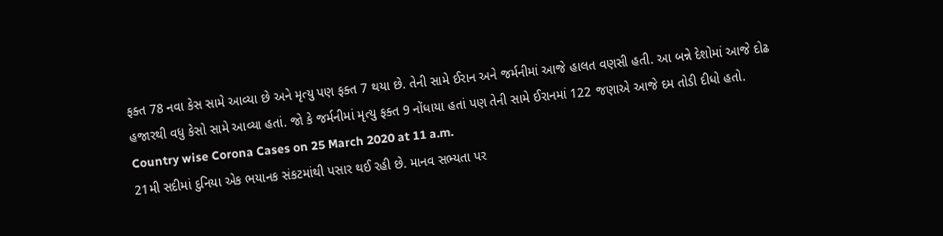ફક્ત 78 નવા કેસ સામે આવ્યા છે અને મૃત્યુ પણ ફક્ત 7 થયા છે. તેની સામે ઈરાન અને જર્મનીમાં આજે હાલત વણસી હતી. આ બન્ને દેશોમાં આજે દોઢ હજારથી વધુ કેસો સામે આવ્યા હતાં. જો કે જર્મનીમાં મૃત્યુ ફક્ત 9 નોંધાયા હતાં પણ તેની સામે ઈરાનમાં 122 જણાએ આજે દમ તોડી દીધો હતો.
Country wise Corona Cases on 25 March 2020 at 11 a.m.
21મી સદીમાં દુનિયા એક ભયાનક સંકટમાંથી પસાર થઈ રહી છે. માનવ સભ્યતા પર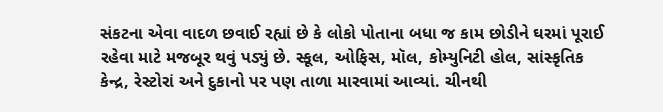સંકટના એવા વાદળ છવાઈ રહ્યાં છે કે લોકો પોતાના બધા જ કામ છોડીને ઘરમાં પૂરાઈ રહેવા માટે મજબૂર થવું પડ્યું છે. સ્કૂલ, ઓફિસ, મૉલ, કોમ્યુનિટી હોલ, સાંસ્કૃતિક કેન્દ્ર, રેસ્ટોરાં અને દુકાનો પર પણ તાળા મારવામાં આવ્યાં. ચીનથી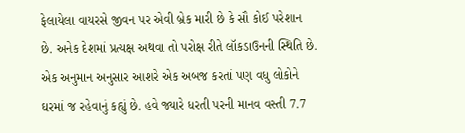ફેલાયેલા વાયરસે જીવન પર એવી બ્રેક મારી છે કે સૌ કોઈ પરેશાન છે. અનેક દેશમાં પ્રત્યક્ષ અથવા તો પરોક્ષ રીતે લૉકડાઉનની સ્થિતિ છે. એક અનુમાન અનુસાર આશરે એક અબજ કરતાં પણ વધુ લોકોને ઘરમાં જ રહેવાનું કહ્યું છે. હવે જ્યારે ધરતી પરની માનવ વસ્તી 7.7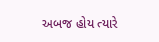અબજ હોય ત્યારે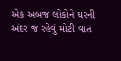એક અબજ લોકોને ઘરની અંદર જ રહેવું મોટી વાત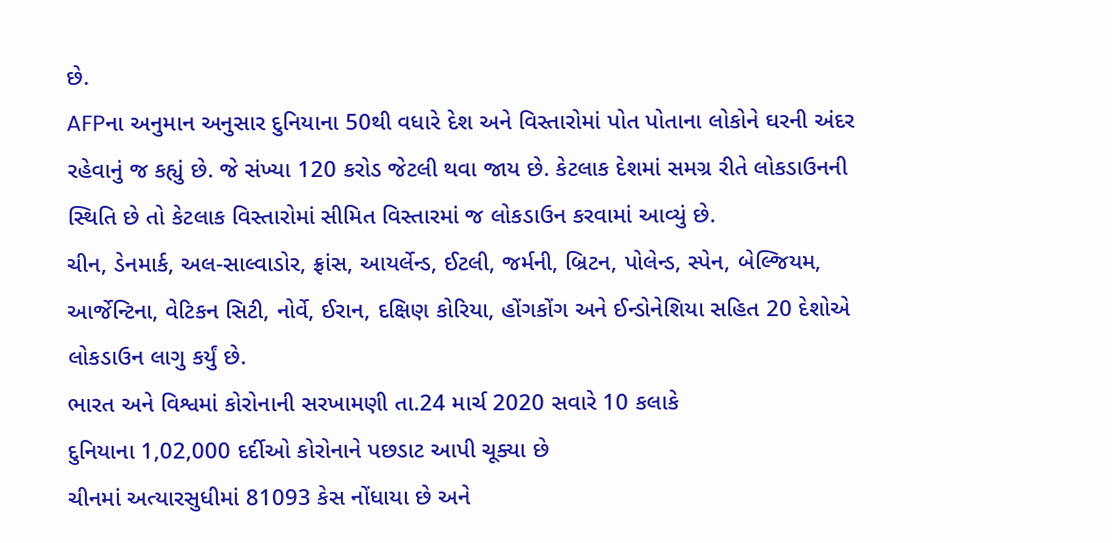છે.
AFPના અનુમાન અનુસાર દુનિયાના 50થી વધારે દેશ અને વિસ્તારોમાં પોત પોતાના લોકોને ઘરની અંદર રહેવાનું જ કહ્યું છે. જે સંખ્યા 120 કરોડ જેટલી થવા જાય છે. કેટલાક દેશમાં સમગ્ર રીતે લોકડાઉનની સ્થિતિ છે તો કેટલાક વિસ્તારોમાં સીમિત વિસ્તારમાં જ લોકડાઉન કરવામાં આવ્યું છે.
ચીન, ડેનમાર્ક, અલ-સાલ્વાડોર, ફ્રાંસ, આયર્લેન્ડ, ઈટલી, જર્મની, બ્રિટન, પોલેન્ડ, સ્પેન, બેલ્જિયમ, આર્જેન્ટિના, વેટિકન સિટી, નોર્વે, ઈરાન, દક્ષિણ કોરિયા, હોંગકોંગ અને ઈન્ડોનેશિયા સહિત 20 દેશોએ લોકડાઉન લાગુ કર્યું છે.
ભારત અને વિશ્વમાં કોરોનાની સરખામણી તા.24 માર્ચ 2020 સવારે 10 કલાકે
દુનિયાના 1,02,000 દર્દીઓ કોરોનાને પછડાટ આપી ચૂક્યા છે
ચીનમાં અત્યારસુધીમાં 81093 કેસ નોંધાયા છે અને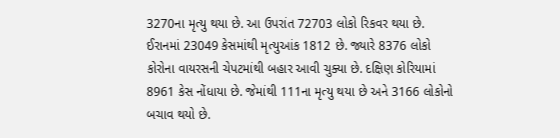3270ના મૃત્યુ થયા છે. આ ઉપરાંત 72703 લોકો રિકવર થયા છે. ઈરાનમાં 23049 કેસમાંથી મૃત્યુઆંક 1812 છે. જ્યારે 8376 લોકો કોરોના વાયરસની ચેપટમાંથી બહાર આવી ચુક્યા છે. દક્ષિણ કોરિયામાં 8961 કેસ નોંધાયા છે. જેમાંથી 111ના મૃત્યુ થયા છે અને 3166 લોકોનો બચાવ થયો છે.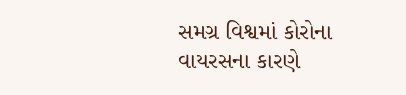સમગ્ર વિશ્વમાં કોરોના વાયરસના કારણે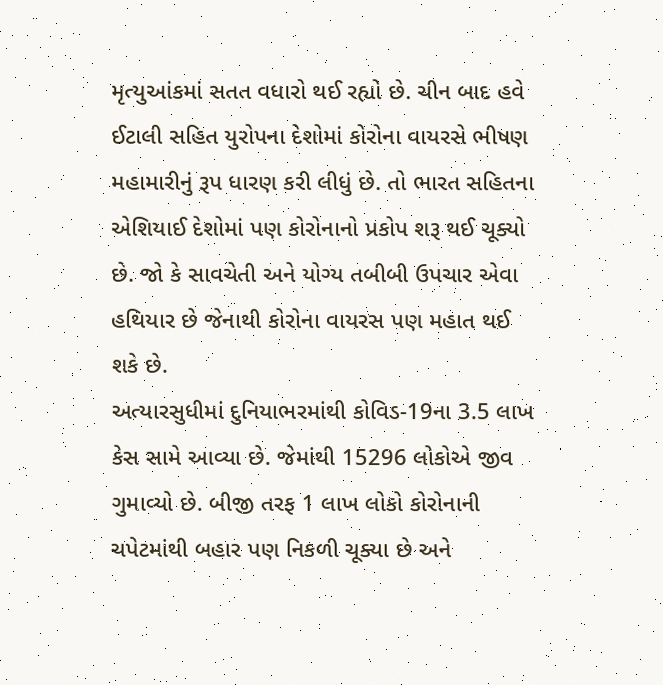મૃત્યુઆંકમાં સતત વધારો થઈ રહ્યો છે. ચીન બાદ હવે ઈટાલી સહિત યુરોપના દેશોમાં કોરોના વાયરસે ભીષણ મહામારીનું રૂપ ધારણ કરી લીધું છે. તો ભારત સહિતના એશિયાઈ દેશોમાં પણ કોરોનાનો પ્રકોપ શરૂ થઈ ચૂક્યો છે. જો કે સાવચેતી અને યોગ્ય તબીબી ઉપચાર એવા હથિયાર છે જેનાથી કોરોના વાયરસ પણ મહાત થઈ શકે છે.
અત્યારસુધીમાં દુનિયાભરમાંથી કોવિડ-19ના 3.5 લાખ કેસ સામે આવ્યા છે. જેમાંથી 15296 લોકોએ જીવ ગુમાવ્યો છે. બીજી તરફ 1 લાખ લોકો કોરોનાની ચપેટમાંથી બહાર પણ નિકળી ચૂક્યા છે અને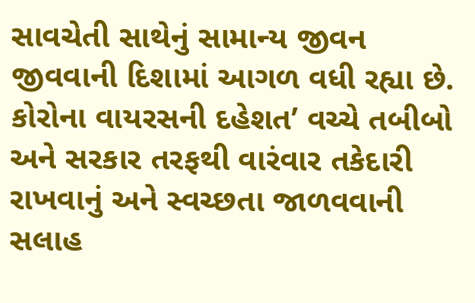સાવચેતી સાથેનું સામાન્ય જીવન જીવવાની દિશામાં આગળ વધી રહ્યા છે. કોરોના વાયરસની દહેશત’ વચ્ચે તબીબો અને સરકાર તરફથી વારંવાર તકેદારી રાખવાનું અને સ્વચ્છતા જાળવવાની સલાહ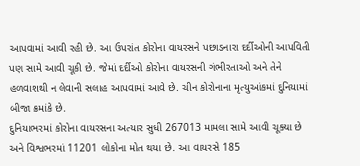આપવામાં આવી રહી છે. આ ઉપરાંત કોરોના વાયરસને પછાડનારા દર્દીઓની આપવિતી પણ સામે આવી ચૂકી છે. જેમાં દર્દીઓ કોરોના વાયરસની ગંભીરતાઓ અને તેને હળવાશથી ન લેવાની સલાહ આપવામાં આવે છે. ચીન કોરોનાના મૃત્યુઆંકમાં દુનિયામાં બીજા ક્રમાંકે છે.
દુનિયાભરમાં કોરોના વાયરસના અત્યાર સુધી 267013 મામલા સામે આવી ચૂક્યા છે અને વિશ્વભરમાં 11201 લોકોના મોત થયા છે. આ વાયરસે 185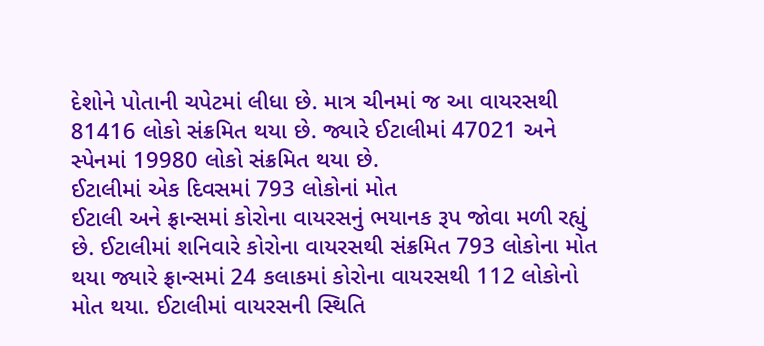દેશોને પોતાની ચપેટમાં લીધા છે. માત્ર ચીનમાં જ આ વાયરસથી 81416 લોકો સંક્રમિત થયા છે. જ્યારે ઈટાલીમાં 47021 અને સ્પેનમાં 19980 લોકો સંક્રમિત થયા છે.
ઈટાલીમાં એક દિવસમાં 793 લોકોનાં મોત
ઈટાલી અને ફ્રાન્સમાં કોરોના વાયરસનું ભયાનક રૂપ જોવા મળી રહ્યું છે. ઈટાલીમાં શનિવારે કોરોના વાયરસથી સંક્રમિત 793 લોકોના મોત થયા જ્યારે ફ્રાન્સમાં 24 કલાકમાં કોરોના વાયરસથી 112 લોકોનો મોત થયા. ઈટાલીમાં વાયરસની સ્થિતિ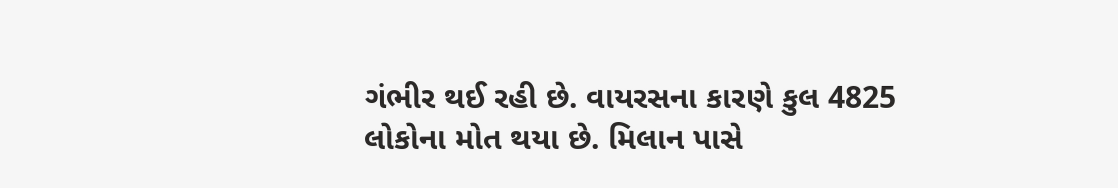ગંભીર થઈ રહી છે. વાયરસના કારણે કુલ 4825 લોકોના મોત થયા છે. મિલાન પાસે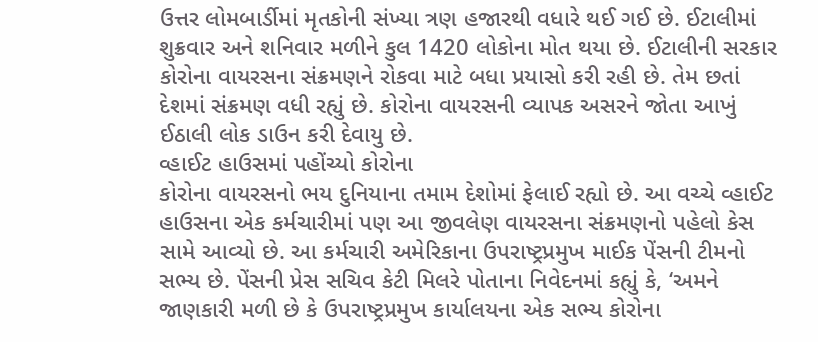ઉત્તર લોમબાર્ડીમાં મૃતકોની સંખ્યા ત્રણ હજારથી વધારે થઈ ગઈ છે. ઈટાલીમાં શુક્રવાર અને શનિવાર મળીને કુલ 1420 લોકોના મોત થયા છે. ઈટાલીની સરકાર કોરોના વાયરસના સંક્રમણને રોકવા માટે બધા પ્રયાસો કરી રહી છે. તેમ છતાં દેશમાં સંક્રમણ વધી રહ્યું છે. કોરોના વાયરસની વ્યાપક અસરને જોતા આખું ઈઠાલી લોક ડાઉન કરી દેવાયુ છે.
વ્હાઈટ હાઉસમાં પહોંચ્યો કોરોના
કોરોના વાયરસનો ભય દુનિયાના તમામ દેશોમાં ફેલાઈ રહ્યો છે. આ વચ્ચે વ્હાઈટ હાઉસના એક કર્મચારીમાં પણ આ જીવલેણ વાયરસના સંક્રમણનો પહેલો કેસ સામે આવ્યો છે. આ કર્મચારી અમેરિકાના ઉપરાષ્ટ્રપ્રમુખ માઈક પેંસની ટીમનો સભ્ય છે. પેંસની પ્રેસ સચિવ કેટી મિલરે પોતાના નિવેદનમાં કહ્યું કે, ‘અમને જાણકારી મળી છે કે ઉપરાષ્ટ્રપ્રમુખ કાર્યાલયના એક સભ્ય કોરોના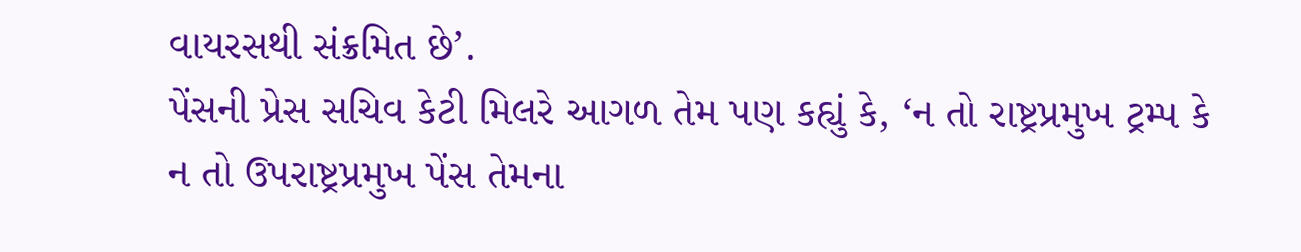વાયરસથી સંક્રમિત છે’.
પેંસની પ્રેસ સચિવ કેટી મિલરે આગળ તેમ પણ કહ્યું કે, ‘ન તો રાષ્ટ્રપ્રમુખ ટ્રમ્પ કે ન તો ઉપરાષ્ટ્રપ્રમુખ પેંસ તેમના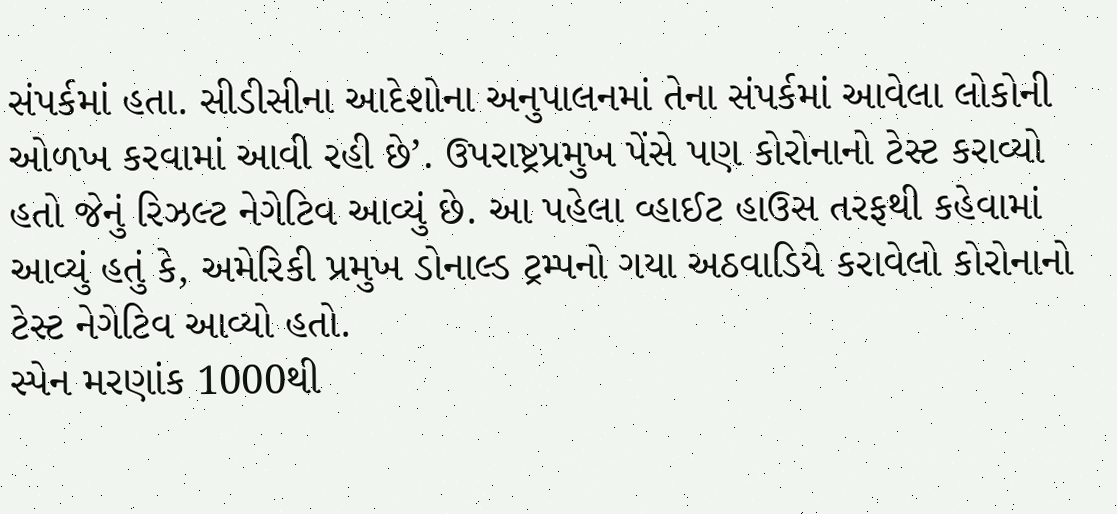સંપર્કમાં હતા. સીડીસીના આદેશોના અનુપાલનમાં તેના સંપર્કમાં આવેલા લોકોની ઓળખ કરવામાં આવી રહી છે’. ઉપરાષ્ટ્રપ્રમુખ પેંસે પણ કોરોનાનો ટેસ્ટ કરાવ્યો હતો જેનું રિઝલ્ટ નેગેટિવ આવ્યું છે. આ પહેલા વ્હાઈટ હાઉસ તરફથી કહેવામાં આવ્યું હતું કે, અમેરિકી પ્રમુખ ડોનાલ્ડ ટ્રમ્પનો ગયા અઠવાડિયે કરાવેલો કોરોનાનો ટેસ્ટ નેગેટિવ આવ્યો હતો.
સ્પેન મરણાંક 1000થી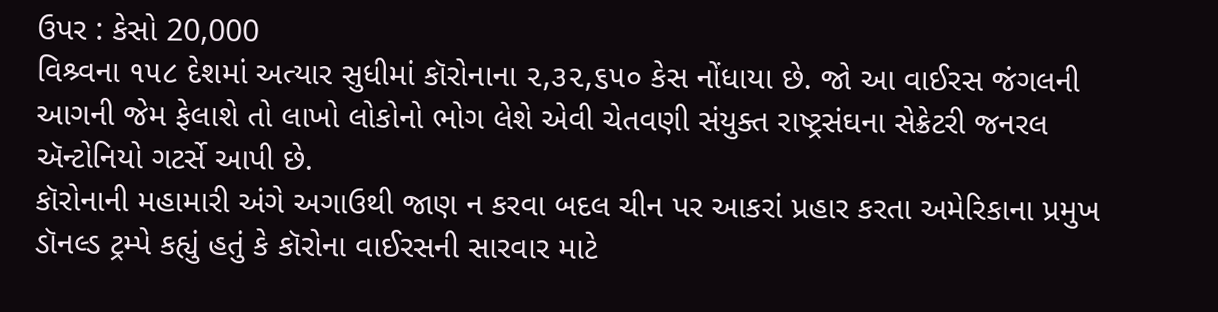ઉપર : કેસો 20,000
વિશ્ર્વના ૧૫૮ દેશમાં અત્યાર સુધીમાં કૉરોનાના ૨,૩૨,૬૫૦ કેસ નોંધાયા છે. જો આ વાઈરસ જંગલની આગની જેમ ફેલાશે તો લાખો લોકોનો ભોગ લેશે એવી ચેતવણી સંયુક્ત રાષ્ટ્રસંઘના સેક્રેટરી જનરલ ઍન્ટોનિયો ગટર્સે આપી છે.
કૉરોનાની મહામારી અંગે અગાઉથી જાણ ન કરવા બદલ ચીન પર આકરાં પ્રહાર કરતા અમેરિકાના પ્રમુખ ડૉનલ્ડ ટ્રમ્પે કહ્યું હતું કે કૉરોના વાઈરસની સારવાર માટે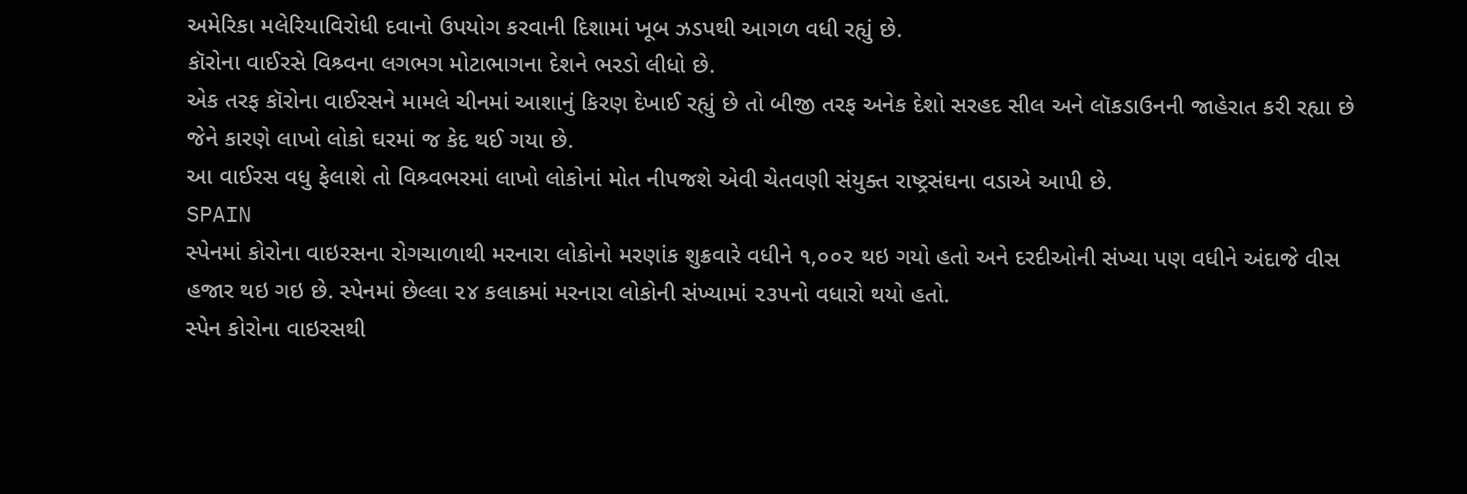અમેરિકા મલેરિયાવિરોધી દવાનો ઉપયોગ કરવાની દિશામાં ખૂબ ઝડપથી આગળ વધી રહ્યું છે.
કૉરોના વાઈરસે વિશ્ર્વના લગભગ મોટાભાગના દેશને ભરડો લીધો છે.
એક તરફ કૉરોના વાઈરસને મામલે ચીનમાં આશાનું કિરણ દેખાઈ રહ્યું છે તો બીજી તરફ અનેક દેશો સરહદ સીલ અને લૉકડાઉનની જાહેરાત કરી રહ્યા છે જેને કારણે લાખો લોકો ઘરમાં જ કેદ થઈ ગયા છે.
આ વાઈરસ વધુ ફેલાશે તો વિશ્ર્વભરમાં લાખો લોકોનાં મોત નીપજશે એવી ચેતવણી સંયુક્ત રાષ્ટ્રસંઘના વડાએ આપી છે.
SPAIN
સ્પેનમાં કોરોના વાઇરસના રોગચાળાથી મરનારા લોકોનો મરણાંક શુક્રવારે વધીને ૧,૦૦૨ થઇ ગયો હતો અને દરદીઓની સંખ્યા પણ વધીને અંદાજે વીસ હજાર થઇ ગઇ છે. સ્પેનમાં છેલ્લા ૨૪ કલાકમાં મરનારા લોકોની સંખ્યામાં ૨૩૫નો વધારો થયો હતો.
સ્પેન કોરોના વાઇરસથી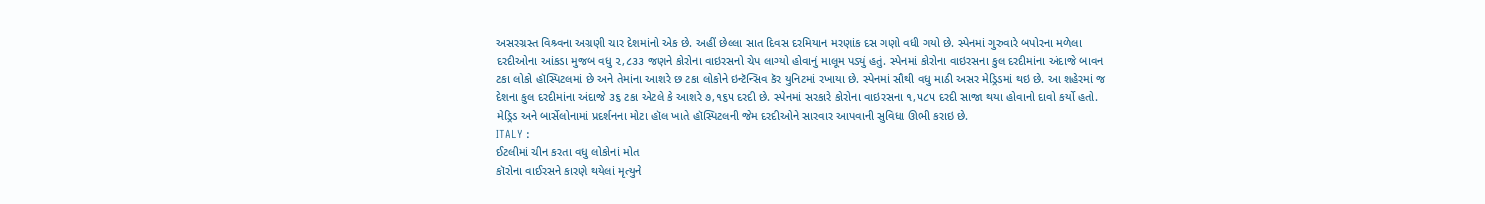અસરગ્રસ્ત વિશ્ર્વના અગ્રણી ચાર દેશમાંનો એક છે. અહીં છેલ્લા સાત દિવસ દરમિયાન મરણાંક દસ ગણો વધી ગયો છે. સ્પેનમાં ગુરુવારે બપોરના મળેલા દરદીઓના આંકડા મુજબ વધુ ૨,૮૩૩ જણને કોરોના વાઇરસનો ચેપ લાગ્યો હોવાનું માલૂમ પડ્યું હતું. સ્પેનમાં કોરોના વાઇરસના કુલ દરદીમાંના અંદાજે બાવન ટકા લોકો હૉસ્પિટલમાં છે અને તેમાંના આશરે છ ટકા લોકોને ઇન્ટૅન્સિવ કૅર યુનિટમાં રખાયા છે. સ્પેનમાં સૌથી વધુ માઠી અસર મેડ્રિડમાં થઇ છે. આ શહેરમાં જ દેશના કુલ દરદીમાંના અંદાજે ૩૬ ટકા એટલે કે આશરે ૭,૧૬૫ દરદી છે. સ્પેનમાં સરકારે કોરોના વાઇરસના ૧,૫૮૫ દરદી સાજા થયા હોવાનો દાવો કર્યો હતો. મેડ્રિડ અને બાર્સેલોનામાં પ્રદર્શનના મોટા હૉલ ખાતે હૉસ્પિટલની જેમ દરદીઓને સારવાર આપવાની સુવિધા ઊભી કરાઇ છે.
ITALY :
ઈટલીમાં ચીન કરતા વધુ લોકોનાં મોત
કૉરોના વાઈરસને કારણે થયેલાં મૃત્યુને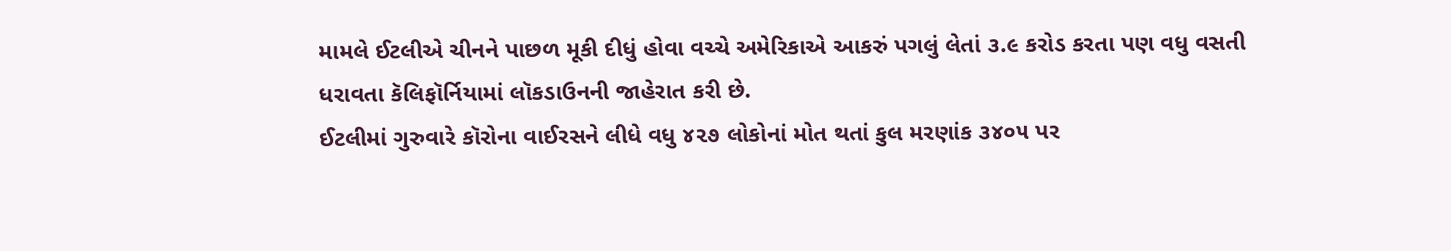મામલે ઈટલીએ ચીનને પાછળ મૂકી દીધું હોવા વચ્ચે અમેરિકાએ આકરું પગલું લેતાં ૩.૯ કરોડ કરતા પણ વધુ વસતી ધરાવતા કૅલિફૉર્નિયામાં લૉકડાઉનની જાહેરાત કરી છે.
ઈટલીમાં ગુરુવારે કૉરોના વાઈરસને લીધે વધુ ૪૨૭ લોકોનાં મોત થતાં કુલ મરણાંક ૩૪૦૫ પર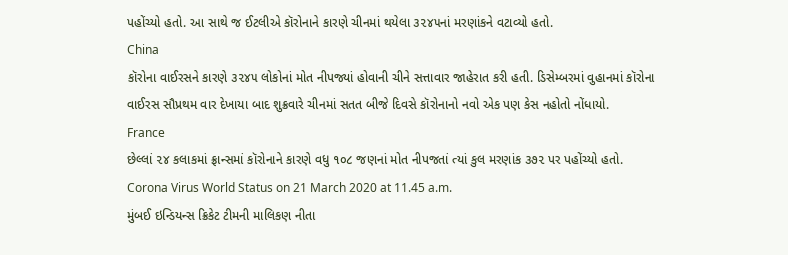પહોંચ્યો હતો. આ સાથે જ ઈટલીએ કૉરોનાને કારણે ચીનમાં થયેલા ૩૨૪૫નાં મરણાંકને વટાવ્યો હતો.
China
કૉરોના વાઈરસને કારણે ૩૨૪૫ લોકોનાં મોત નીપજ્યાં હોવાની ચીને સત્તાવાર જાહેરાત કરી હતી. ડિસેમ્બરમાં વુહાનમાં કૉરોના વાઈરસ સૌપ્રથમ વાર દેખાયા બાદ શુક્રવારે ચીનમાં સતત બીજે દિવસે કૉરોનાનો નવો એક પણ કેસ નહોતો નોંધાયો.
France
છેલ્લાં ૨૪ કલાકમાં ફ્રાન્સમાં કૉરોનાને કારણે વધુ ૧૦૮ જણનાં મોત નીપજતાં ત્યાં કુલ મરણાંક ૩૭૨ પર પહોંચ્યો હતો.
Corona Virus World Status on 21 March 2020 at 11.45 a.m.
મુંબઈ ઇન્ડિયન્સ ક્રિકેટ ટીમની માલિકણ નીતા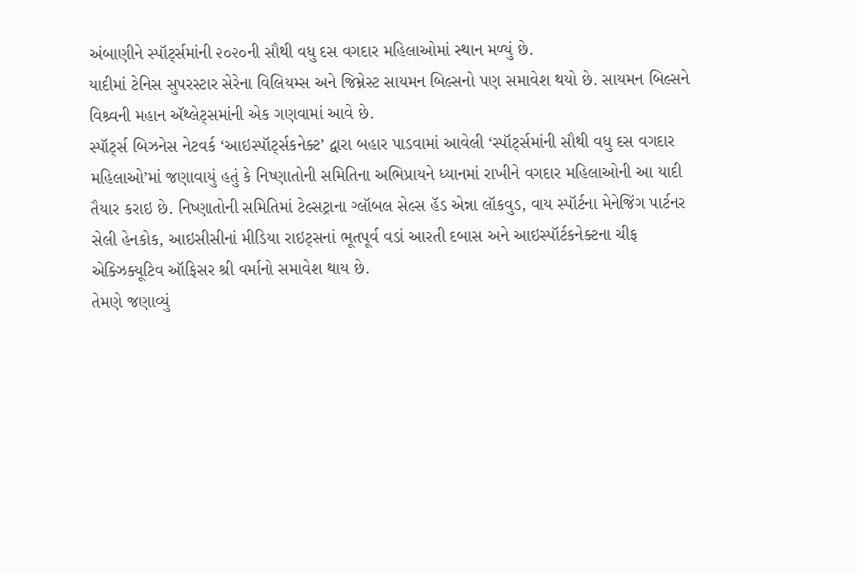અંબાણીને સ્પૉર્ટ્સમાંની ૨૦૨૦ની સૌથી વધુ દસ વગદાર મહિલાઓમાં સ્થાન મળ્યું છે.
યાદીમાં ટેનિસ સુપરસ્ટાર સેરેના વિલિયમ્સ અને જિમ્નેસ્ટ સાયમન બિલ્સનો પણ સમાવેશ થયો છે. સાયમન બિલ્સને વિશ્ર્વની મહાન ઍથ્લેટ્સમાંની એક ગણવામાં આવે છે.
સ્પૉર્ટ્સ બિઝનેસ નેટવર્ક ‘આઇસ્પૉર્ટ્સકનેક્ટ’ દ્વારા બહાર પાડવામાં આવેલી ‘સ્પૉર્ટ્સમાંની સૌથી વધુ દસ વગદાર મહિલાઓ’માં જણાવાયું હતું કે નિષ્ણાતોની સમિતિના અભિપ્રાયને ધ્યાનમાં રાખીને વગદાર મહિલાઓની આ યાદી તૈયાર કરાઇ છે. નિષ્ણાતોની સમિતિમાં ટેલ્સટ્રાના ગ્લૉબલ સેલ્સ હૅડ એન્ના લૉકવુડ, વાય સ્પૉર્ટના મેનેજિંગ પાર્ટનર સેલી હેનકોક, આઇસીસીનાં મીડિયા રાઇટ્સનાં ભૂતપૂર્વ વડાં આરતી દબાસ અને આઇસ્પૉર્ટકનેક્ટના ચીફ એક્ઝિક્યૂટિવ ઑફિસર શ્રી વર્માનો સમાવેશ થાય છે.
તેમણે જણાવ્યું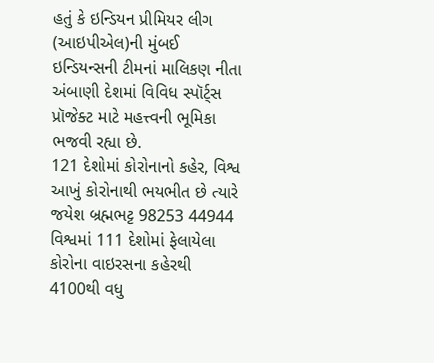હતું કે ઇન્ડિયન પ્રીમિયર લીગ (આઇપીએલ)ની મુંબઈ ઇન્ડિયન્સની ટીમનાં માલિકણ નીતા અંબાણી દેશમાં વિવિધ સ્પૉર્ટ્સ પ્રૉજેક્ટ માટે મહત્ત્વની ભૂમિકા ભજવી રહ્યા છે.
121 દેશોમાં કોરોનાનો કહેર, વિશ્વ આખું કોરોનાથી ભયભીત છે ત્યારે
જયેશ બ્રહ્મભટ્ટ 98253 44944
વિશ્વમાં 111 દેશોમાં ફેલાયેલા કોરોના વાઇરસના કહેરથી 4100થી વધુ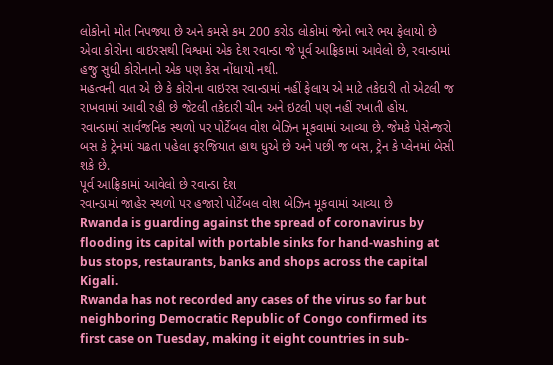લોકોનો મોત નિપજ્યા છે અને કમસે કમ 200 કરોડ લોકોમાં જેનો ભારે ભય ફેલાયો છે એવા કોરોના વાઇરસથી વિશ્વમાં એક દેશ રવાન્ડા જે પૂર્વ આફ્રિકામાં આવેલો છે, રવાન્ડામાં હજુ સુધી કોરોનાનો એક પણ કેસ નોંધાયો નથી.
મહત્વની વાત એ છે કે કોરોના વાઇરસ રવાન્ડામાં નહીં ફેલાય એ માટે તકેદારી તો એટલી જ રાખવામાં આવી રહી છે જેટલી તકેદારી ચીન અને ઇટલી પણ નહીં રખાતી હોય.
રવાન્ડામાં સાર્વજનિક સ્થળો પર પોર્ટેબલ વોશ બેઝિન મૂકવામાં આવ્યા છે. જેમકે પેસેન્જરો બસ કે ટ્રેનમાં ચઢતા પહેલા ફરજિયાત હાથ ધુએ છે અને પછી જ બસ, ટ્રેન કે પ્લેનમાં બેસી શકે છે.
પૂર્વ આફ્રિકામાં આવેલો છે રવાન્ડા દેશ
રવાન્ડામાં જાહેર સ્થળો પર હજારો પોર્ટેબલ વોશ બેઝિન મૂકવામાં આવ્યા છે
Rwanda is guarding against the spread of coronavirus by flooding its capital with portable sinks for hand-washing at bus stops, restaurants, banks and shops across the capital Kigali.
Rwanda has not recorded any cases of the virus so far but neighboring Democratic Republic of Congo confirmed its first case on Tuesday, making it eight countries in sub-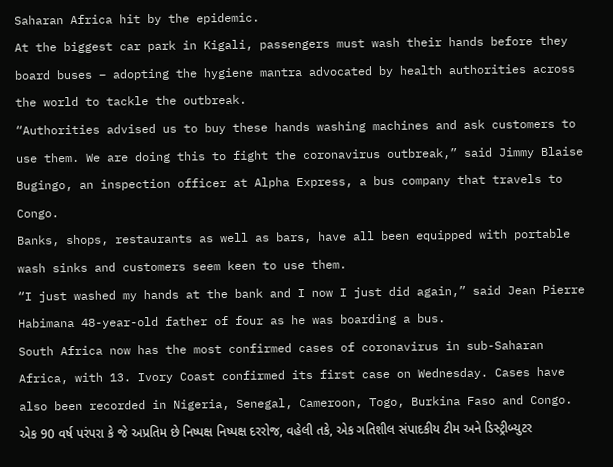Saharan Africa hit by the epidemic.
At the biggest car park in Kigali, passengers must wash their hands before they board buses – adopting the hygiene mantra advocated by health authorities across the world to tackle the outbreak.
“Authorities advised us to buy these hands washing machines and ask customers to use them. We are doing this to fight the coronavirus outbreak,” said Jimmy Blaise Bugingo, an inspection officer at Alpha Express, a bus company that travels to Congo.
Banks, shops, restaurants as well as bars, have all been equipped with portable wash sinks and customers seem keen to use them.
“I just washed my hands at the bank and I now I just did again,” said Jean Pierre Habimana 48-year-old father of four as he was boarding a bus.
South Africa now has the most confirmed cases of coronavirus in sub-Saharan Africa, with 13. Ivory Coast confirmed its first case on Wednesday. Cases have also been recorded in Nigeria, Senegal, Cameroon, Togo, Burkina Faso and Congo.
એક 90 વર્ષ પરંપરા કે જે અપ્રતિમ છે નિષ્પક્ષ નિષ્પક્ષ દરરોજ, વહેલી તકે, એક ગતિશીલ સંપાદકીય ટીમ અને ડિસ્ટ્રીબ્યુટર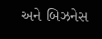અને બિઝનેસ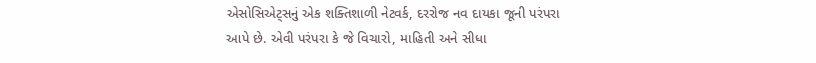એસોસિએટ્સનું એક શક્તિશાળી નેટવર્ક, દરરોજ નવ દાયકા જૂની પરંપરા આપે છે. એવી પરંપરા કે જે વિચારો, માહિતી અને સીધા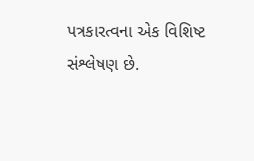પત્રકારત્વના એક વિશિષ્ટ સંશ્લેષણ છે.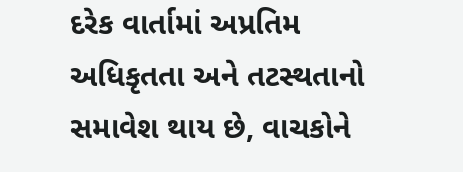દરેક વાર્તામાં અપ્રતિમ અધિકૃતતા અને તટસ્થતાનો સમાવેશ થાય છે, વાચકોને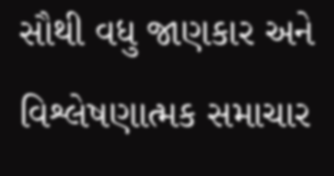સૌથી વધુ જાણકાર અને વિશ્લેષણાત્મક સમાચાર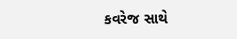કવરેજ સાથે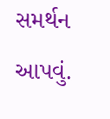સમર્થન આપવું.